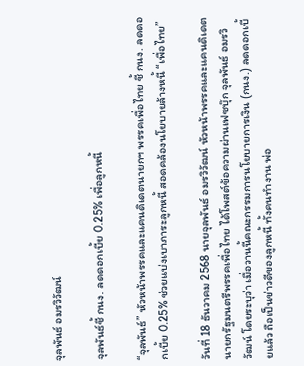จุลพันธ์ อมรวิวัฒน์

จุลพันธ์ชี้ กนง. ลดดอกเบี้ย 0.25% เพื่อลูกหนี้

“จุลพันธ์” หัวหน้าพรรคและแคนดิเดตนายกฯ พรรคเพื่อไทย ชี้ กนง. ลดดอกเบี้ย 0.25% ช่วยแบ่งเบาภาระลูกหนี้ สอดคล้องนโยบายล้างหนี้ “เพื่อไทย”

วันที่ 18 ธันวาคม 2568 นายจุลพันธ์ อมรวิวัฒน์ หัวหน้าพรรคและแคนดิเดตนายกรัฐมนตรีพรรคเพื่อไทย ได้โพสต์ข้อความผ่านเฟซบุ๊ก จุลพันธ์ อมรวิวัฒน์ โดยระบุว่า เมื่อวานนี้คณะกรรมการนโยบายการเงิน (กนง.) ลดดอกเบี้ยแล้ว ถือเป็นข่าวดีของลูกหนี้ ทั้งคนทำงาน พ่อ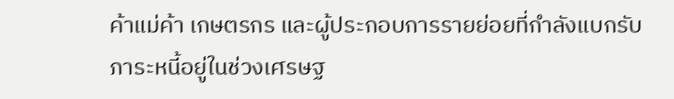ค้าแม่ค้า เกษตรกร และผู้ประกอบการรายย่อยที่กำลังแบกรับภาระหนี้อยู่ในช่วงเศรษฐ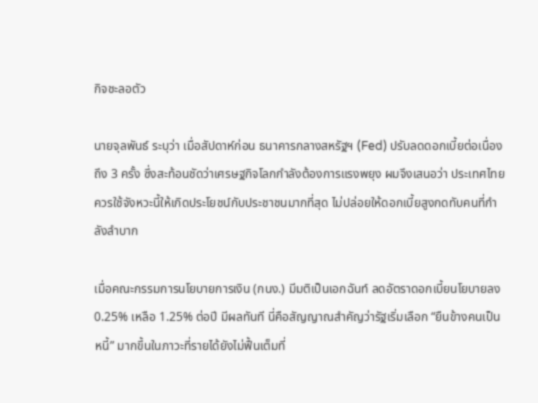กิจชะลอตัว

นายจุลพันธ์ ระบุว่า เมื่อสัปดาห์ก่อน ธนาคารกลางสหรัฐฯ (Fed) ปรับลดดอกเบี้ยต่อเนื่องถึง 3 ครั้ง ซึ่งสะท้อนชัดว่าเศรษฐกิจโลกกำลังต้องการแรงพยุง ผมจึงเสนอว่า ประเทศไทยควรใช้จังหวะนี้ให้เกิดประโยชน์กับประชาชนมากที่สุด ไม่ปล่อยให้ดอกเบี้ยสูงกดทับคนที่กำลังลำบาก

เมื่อคณะกรรมการนโยบายการเงิน (กนง.) มีมติเป็นเอกฉันท์ ลดอัตราดอกเบี้ยนโยบายลง 0.25% เหลือ 1.25% ต่อปี มีผลทันที นี่คือสัญญาณสำคัญว่ารัฐเริ่มเลือก “ยืนข้างคนเป็นหนี้” มากขึ้นในภาวะที่รายได้ยังไม่ฟื้นเต็มที่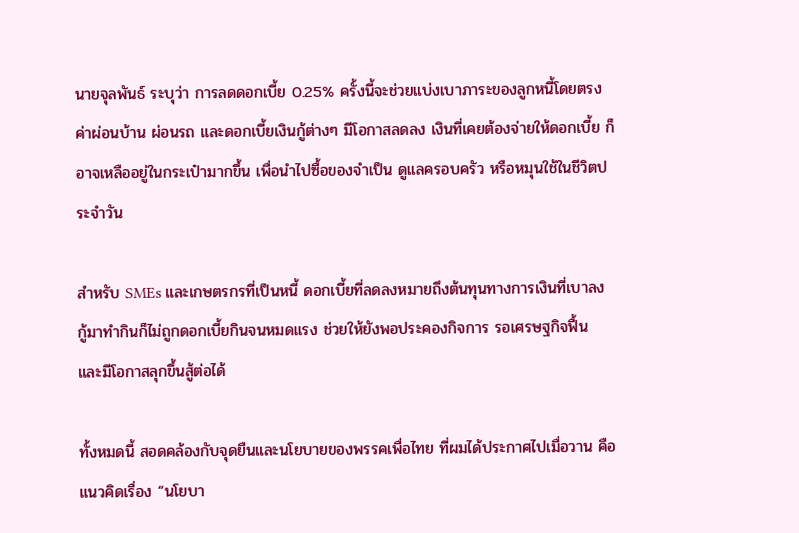นายจุลพันธ์ ระบุว่า การลดดอกเบี้ย 0.25% ครั้งนี้จะช่วยแบ่งเบาภาระของลูกหนี้โดยตรง ค่าผ่อนบ้าน ผ่อนรถ และดอกเบี้ยเงินกู้ต่างๆ มีโอกาสลดลง เงินที่เคยต้องจ่ายให้ดอกเบี้ย ก็อาจเหลืออยู่ในกระเป๋ามากขึ้น เพื่อนำไปซื้อของจำเป็น ดูแลครอบครัว หรือหมุนใช้ในชีวิตประจำวัน

สำหรับ SMEs และเกษตรกรที่เป็นหนี้ ดอกเบี้ยที่ลดลงหมายถึงต้นทุนทางการเงินที่เบาลง กู้มาทำกินก็ไม่ถูกดอกเบี้ยกินจนหมดแรง ช่วยให้ยังพอประคองกิจการ รอเศรษฐกิจฟื้น และมีโอกาสลุกขึ้นสู้ต่อได้

ทั้งหมดนี้ สอดคล้องกับจุดยืนและนโยบายของพรรคเพื่อไทย ที่ผมได้ประกาศไปเมื่อวาน คือแนวคิดเรื่อง “นโยบา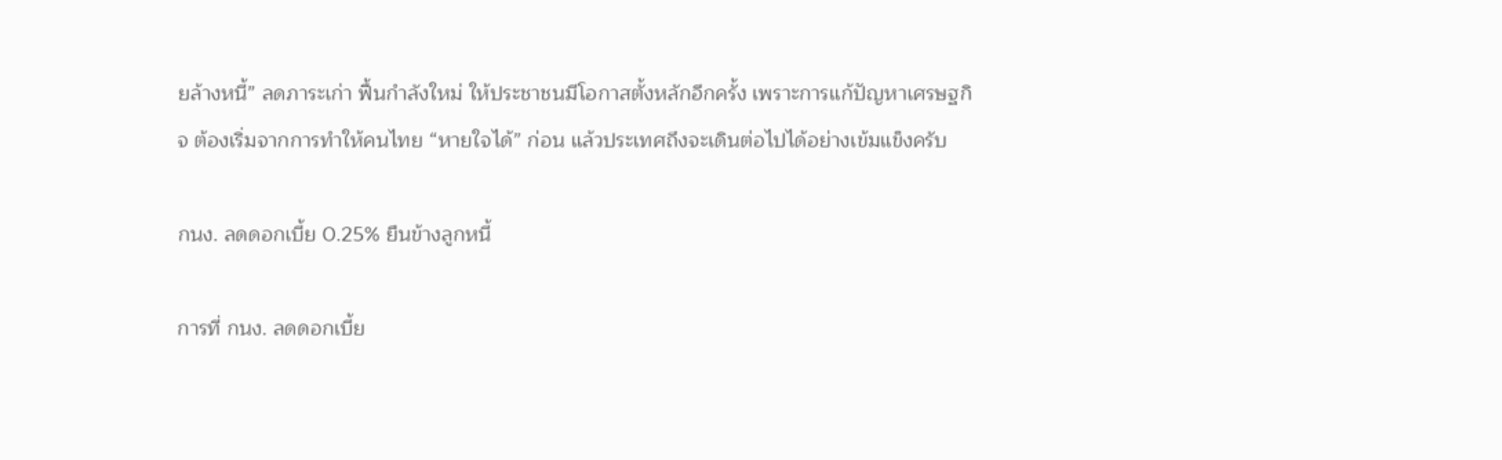ยล้างหนี้” ลดภาระเก่า ฟื้นกำลังใหม่ ให้ประชาชนมีโอกาสตั้งหลักอีกครั้ง เพราะการแก้ปัญหาเศรษฐกิจ ต้องเริ่มจากการทำให้คนไทย “หายใจได้” ก่อน แล้วประเทศถึงจะเดินต่อไปได้อย่างเข้มแข็งครับ

กนง. ลดดอกเบี้ย 0.25% ยืนข้างลูกหนี้

การที่ กนง. ลดดอกเบี้ย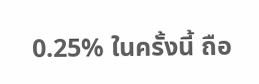0.25% ในครั้งนี้ ถือ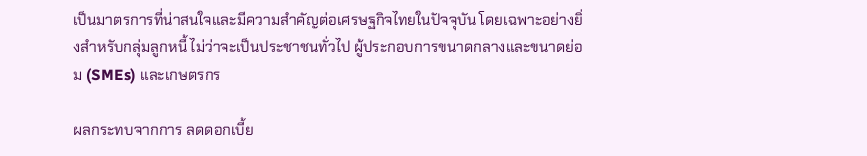เป็นมาตรการที่น่าสนใจและมีความสำคัญต่อเศรษฐกิจไทยในปัจจุบัน โดยเฉพาะอย่างยิ่งสำหรับกลุ่มลูกหนี้ ไม่ว่าจะเป็นประชาชนทั่วไป ผู้ประกอบการขนาดกลางและขนาดย่อม (SMEs) และเกษตรกร

ผลกระทบจากการ ลดดอกเบี้ย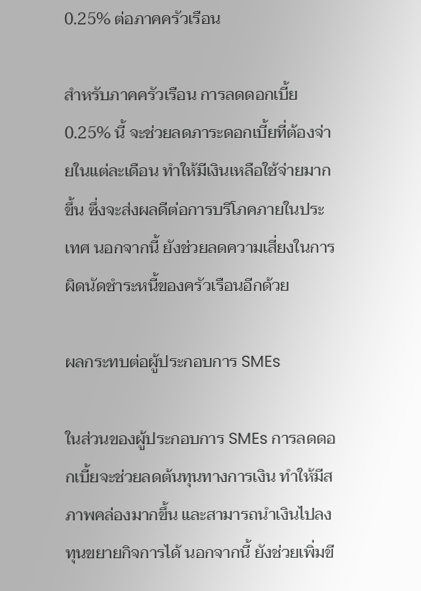0.25% ต่อภาคครัวเรือน

สำหรับภาคครัวเรือน การลดดอกเบี้ย 0.25% นี้ จะช่วยลดภาระดอกเบี้ยที่ต้องจ่ายในแต่ละเดือน ทำให้มีเงินเหลือใช้จ่ายมากขึ้น ซึ่งจะส่งผลดีต่อการบริโภคภายในประเทศ นอกจากนี้ ยังช่วยลดความเสี่ยงในการผิดนัดชำระหนี้ของครัวเรือนอีกด้วย

ผลกระทบต่อผู้ประกอบการ SMEs

ในส่วนของผู้ประกอบการ SMEs การลดดอกเบี้ยจะช่วยลดต้นทุนทางการเงิน ทำให้มีสภาพคล่องมากขึ้น และสามารถนำเงินไปลงทุนขยายกิจการได้ นอกจากนี้ ยังช่วยเพิ่มขี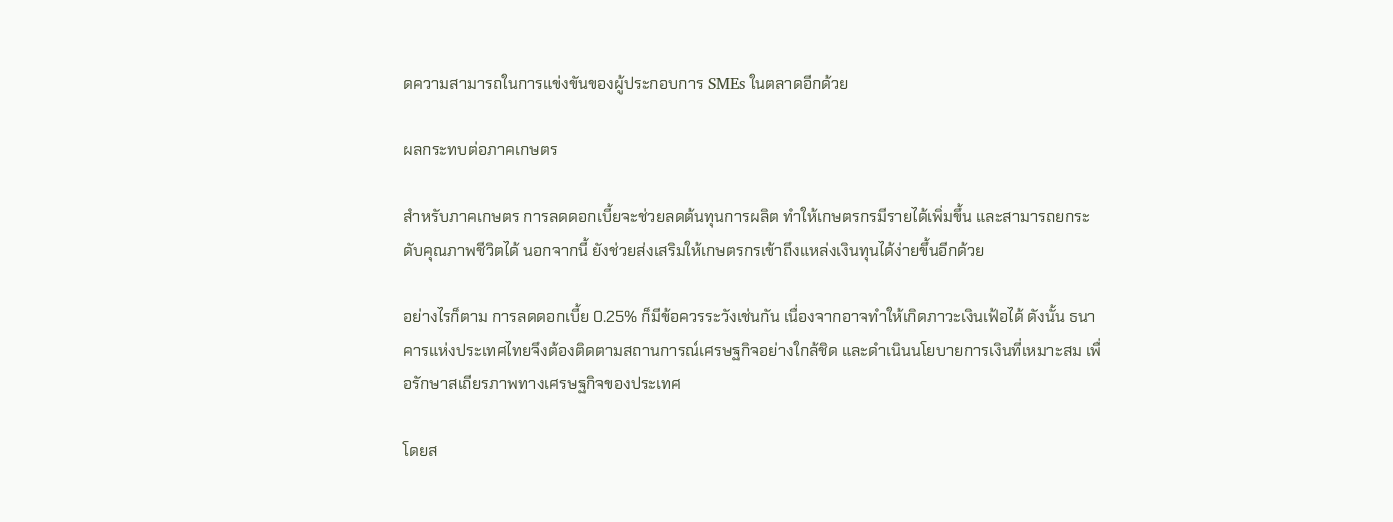ดความสามารถในการแข่งขันของผู้ประกอบการ SMEs ในตลาดอีกด้วย

ผลกระทบต่อภาคเกษตร

สำหรับภาคเกษตร การลดดอกเบี้ยจะช่วยลดต้นทุนการผลิต ทำให้เกษตรกรมีรายได้เพิ่มขึ้น และสามารถยกระดับคุณภาพชีวิตได้ นอกจากนี้ ยังช่วยส่งเสริมให้เกษตรกรเข้าถึงแหล่งเงินทุนได้ง่ายขึ้นอีกด้วย

อย่างไรก็ตาม การลดดอกเบี้ย 0.25% ก็มีข้อควรระวังเช่นกัน เนื่องจากอาจทำให้เกิดภาวะเงินเฟ้อได้ ดังนั้น ธนาคารแห่งประเทศไทยจึงต้องติดตามสถานการณ์เศรษฐกิจอย่างใกล้ชิด และดำเนินนโยบายการเงินที่เหมาะสม เพื่อรักษาสเถียรภาพทางเศรษฐกิจของประเทศ

โดยส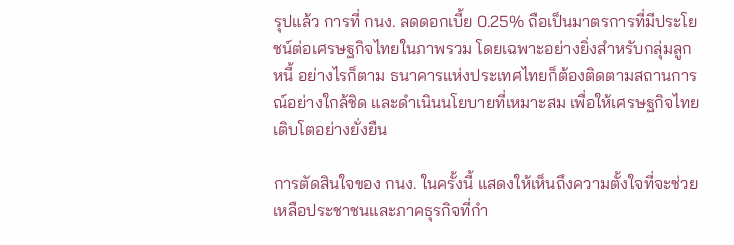รุปแล้ว การที่ กนง. ลดดอกเบี้ย 0.25% ถือเป็นมาตรการที่มีประโยชน์ต่อเศรษฐกิจไทยในภาพรวม โดยเฉพาะอย่างยิ่งสำหรับกลุ่มลูกหนี้ อย่างไรก็ตาม ธนาคารแห่งประเทศไทยก็ต้องติดตามสถานการณ์อย่างใกล้ชิด และดำเนินนโยบายที่เหมาะสม เพื่อให้เศรษฐกิจไทยเติบโตอย่างยั่งยืน

การตัดสินใจของ กนง. ในครั้งนี้ แสดงให้เห็นถึงความตั้งใจที่จะช่วยเหลือประชาชนและภาคธุรกิจที่กำ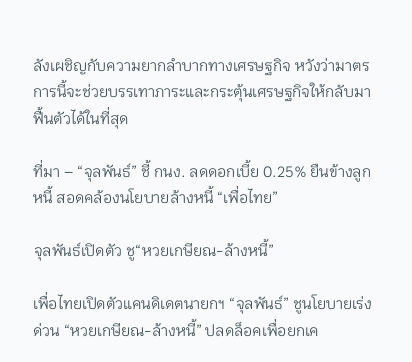ลังเผชิญกับความยากลำบากทางเศรษฐกิจ หวังว่ามาตรการนี้จะช่วยบรรเทาภาระและกระตุ้นเศรษฐกิจให้กลับมาฟื้นตัวได้ในที่สุด

ที่มา – “จุลพันธ์” ชี้ กนง. ลดดอกเบี้ย 0.25% ยืนข้างลูกหนี้ สอดคล้องนโยบายล้างหนี้ “เพื่อไทย”

จุลพันธ์เปิดตัว ชู“หวยเกษียณ-ล้างหนี้”

เพื่อไทยเปิดตัวแคนดิเดตนายกฯ “จุลพันธ์” ชูนโยบายเร่งด่วน “หวยเกษียณ-ล้างหนี้” ปลดล็อคเพื่อยกเค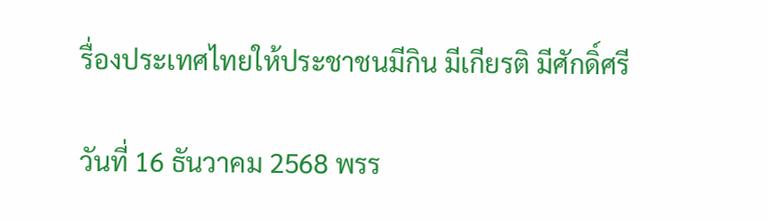รื่องประเทศไทยให้ประชาชนมีกิน มีเกียรติ มีศักดิ์ศรี

วันที่ 16 ธันวาคม 2568 พรร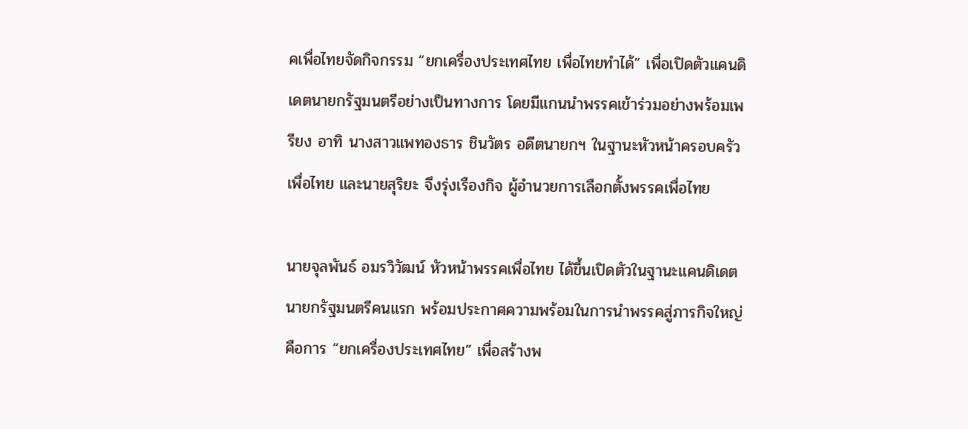คเพื่อไทยจัดกิจกรรม “ยกเครื่องประเทศไทย เพื่อไทยทำได้” เพื่อเปิดตัวแคนดิเดตนายกรัฐมนตรีอย่างเป็นทางการ โดยมีแกนนำพรรคเข้าร่วมอย่างพร้อมเพรียง อาทิ นางสาวแพทองธาร ชินวัตร อดีตนายกฯ ในฐานะหัวหน้าครอบครัวเพื่อไทย และนายสุริยะ จึงรุ่งเรืองกิจ ผู้อำนวยการเลือกตั้งพรรคเพื่อไทย

นายจุลพันธ์ อมรวิวัฒน์ หัวหน้าพรรคเพื่อไทย ได้ขึ้นเปิดตัวในฐานะแคนดิเดตนายกรัฐมนตรีคนแรก พร้อมประกาศความพร้อมในการนำพรรคสู่ภารกิจใหญ่คือการ “ยกเครื่องประเทศไทย” เพื่อสร้างพ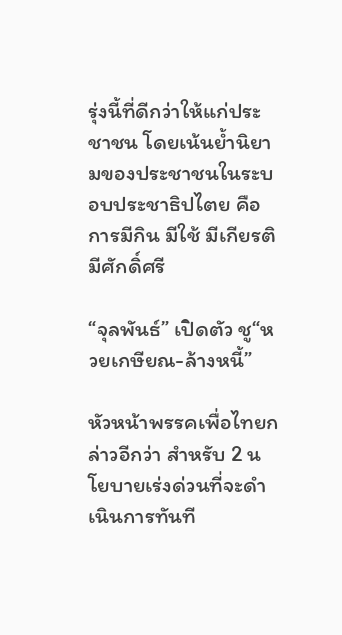รุ่งนี้ที่ดีกว่าให้แก่ประชาชน โดยเน้นย้ำนิยามของประชาชนในระบอบประชาธิปไตย คือการมีกิน มีใช้ มีเกียรติ มีศักดิ์ศรี

“จุลพันธ์” เปิดตัว ชู“หวยเกษียณ-ล้างหนี้”

หัวหน้าพรรคเพื่อไทยกล่าวอีกว่า สำหรับ 2 นโยบายเร่งด่วนที่จะดำเนินการทันที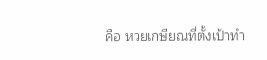คือ หวยเกษียณที่ตั้งเป้าทำ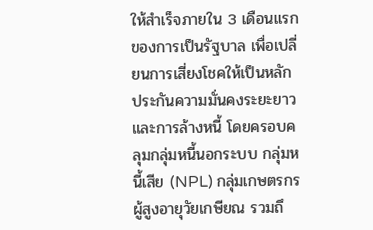ให้สำเร็จภายใน 3 เดือนแรกของการเป็นรัฐบาล เพื่อเปลี่ยนการเสี่ยงโชคให้เป็นหลักประกันความมั่นคงระยะยาว และการล้างหนี้ โดยครอบคลุมกลุ่มหนี้นอกระบบ กลุ่มหนี้เสีย (NPL) กลุ่มเกษตรกร ผู้สูงอายุวัยเกษียณ รวมถึ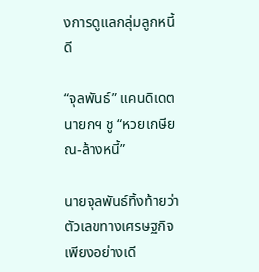งการดูแลกลุ่มลูกหนี้ดี

“จุลพันธ์” แคนดิเดตนายกฯ ชู “หวยเกษียณ-ล้างหนี้”

นายจุลพันธ์ทิ้งท้ายว่า ตัวเลขทางเศรษฐกิจเพียงอย่างเดี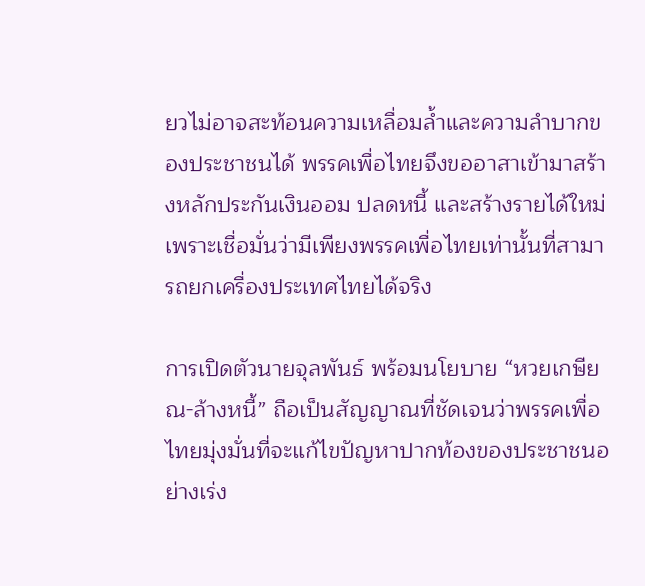ยวไม่อาจสะท้อนความเหลื่อมล้ำและความลำบากของประชาชนได้ พรรคเพื่อไทยจึงขออาสาเข้ามาสร้างหลักประกันเงินออม ปลดหนี้ และสร้างรายได้ใหม่ เพราะเชื่อมั่นว่ามีเพียงพรรคเพื่อไทยเท่านั้นที่สามารถยกเครื่องประเทศไทยได้จริง

การเปิดตัวนายจุลพันธ์ พร้อมนโยบาย “หวยเกษียณ-ล้างหนี้” ถือเป็นสัญญาณที่ชัดเจนว่าพรรคเพื่อไทยมุ่งมั่นที่จะแก้ไขปัญหาปากท้องของประชาชนอย่างเร่ง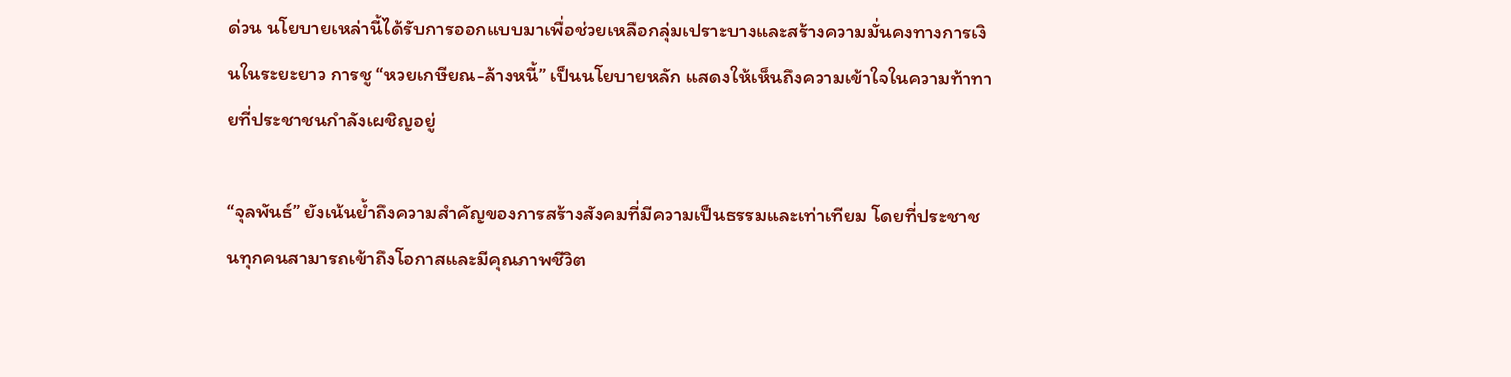ด่วน นโยบายเหล่านี้ได้รับการออกแบบมาเพื่อช่วยเหลือกลุ่มเปราะบางและสร้างความมั่นคงทางการเงินในระยะยาว การชู “หวยเกษียณ-ล้างหนี้” เป็นนโยบายหลัก แสดงให้เห็นถึงความเข้าใจในความท้าทายที่ประชาชนกำลังเผชิญอยู่

“จุลพันธ์” ยังเน้นย้ำถึงความสำคัญของการสร้างสังคมที่มีความเป็นธรรมและเท่าเทียม โดยที่ประชาชนทุกคนสามารถเข้าถึงโอกาสและมีคุณภาพชีวิต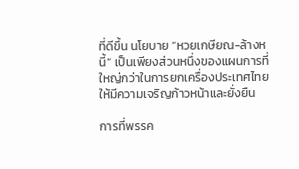ที่ดีขึ้น นโยบาย “หวยเกษียณ-ล้างหนี้” เป็นเพียงส่วนหนึ่งของแผนการที่ใหญ่กว่าในการยกเครื่องประเทศไทยให้มีความเจริญก้าวหน้าและยั่งยืน

การที่พรรค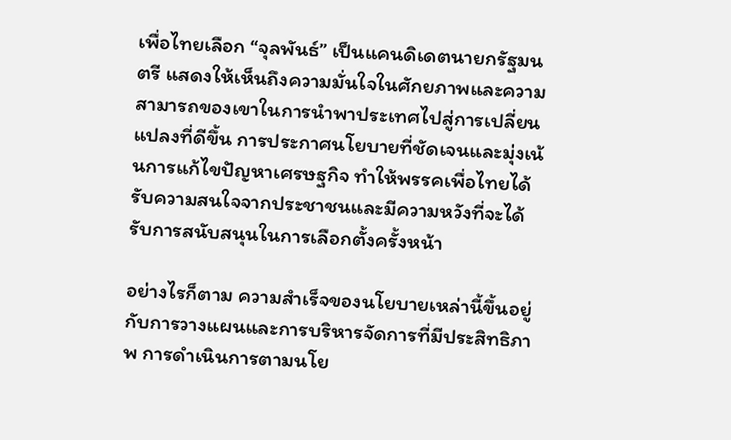เพื่อไทยเลือก “จุลพันธ์” เป็นแคนดิเดตนายกรัฐมนตรี แสดงให้เห็นถึงความมั่นใจในศักยภาพและความสามารถของเขาในการนำพาประเทศไปสู่การเปลี่ยนแปลงที่ดีขึ้น การประกาศนโยบายที่ชัดเจนและมุ่งเน้นการแก้ไขปัญหาเศรษฐกิจ ทำให้พรรคเพื่อไทยได้รับความสนใจจากประชาชนและมีความหวังที่จะได้รับการสนับสนุนในการเลือกตั้งครั้งหน้า

อย่างไรก็ตาม ความสำเร็จของนโยบายเหล่านี้ขึ้นอยู่กับการวางแผนและการบริหารจัดการที่มีประสิทธิภาพ การดำเนินการตามนโย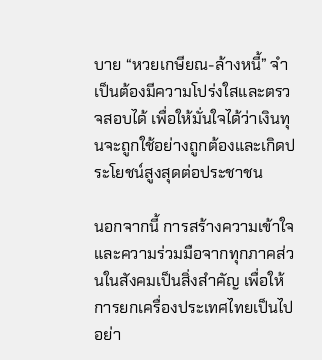บาย “หวยเกษียณ-ล้างหนี้” จำเป็นต้องมีความโปร่งใสและตรวจสอบได้ เพื่อให้มั่นใจได้ว่าเงินทุนจะถูกใช้อย่างถูกต้องและเกิดประโยชน์สูงสุดต่อประชาชน

นอกจากนี้ การสร้างความเข้าใจและความร่วมมือจากทุกภาคส่วนในสังคมเป็นสิ่งสำคัญ เพื่อให้การยกเครื่องประเทศไทยเป็นไปอย่า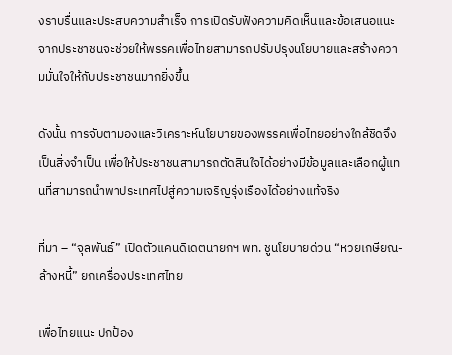งราบรื่นและประสบความสำเร็จ การเปิดรับฟังความคิดเห็นและข้อเสนอแนะจากประชาชนจะช่วยให้พรรคเพื่อไทยสามารถปรับปรุงนโยบายและสร้างความมั่นใจให้กับประชาชนมากยิ่งขึ้น

ดังนั้น การจับตามองและวิเคราะห์นโยบายของพรรคเพื่อไทยอย่างใกล้ชิดจึงเป็นสิ่งจำเป็น เพื่อให้ประชาชนสามารถตัดสินใจได้อย่างมีข้อมูลและเลือกผู้แทนที่สามารถนำพาประเทศไปสู่ความเจริญรุ่งเรืองได้อย่างแท้จริง

ที่มา – “จุลพันธ์” เปิดตัวแคนดิเดตนายกฯ พท. ชูนโยบายด่วน “หวยเกษียณ-ล้างหนี้” ยกเครื่องประเทศไทย

เพื่อไทยแนะ ปกป้อง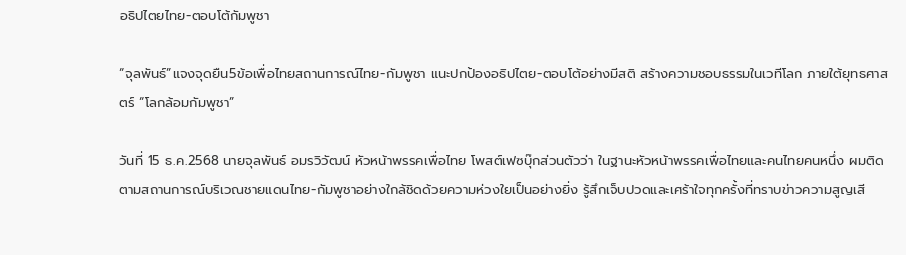อธิปไตยไทย-ตอบโต้กัมพูชา

“จุลพันธ์”แจงจุดยืน5ข้อเพื่อไทยสถานการณ์ไทย-กัมพูชา แนะปกป้องอธิปไตย-ตอบโต้อย่างมีสติ สร้างความชอบธรรมในเวทีโลก ภายใต้ยุทธศาสตร์ “โลกล้อมกัมพูชา”

วันที่ 15 ธ.ค.2568 นายจุลพันธ์ อมรวิวัฒน์ หัวหน้าพรรคเพื่อไทย โพสต์เฟซบุ๊กส่วนตัวว่า ในฐานะหัวหน้าพรรคเพื่อไทยและคนไทยคนหนึ่ง ผมติดตามสถานการณ์บริเวณชายแดนไทย-กัมพูชาอย่างใกล้ชิดด้วยความห่วงใยเป็นอย่างยิ่ง รู้สึกเจ็บปวดและเศร้าใจทุกครั้งที่ทราบข่าวความสูญเสี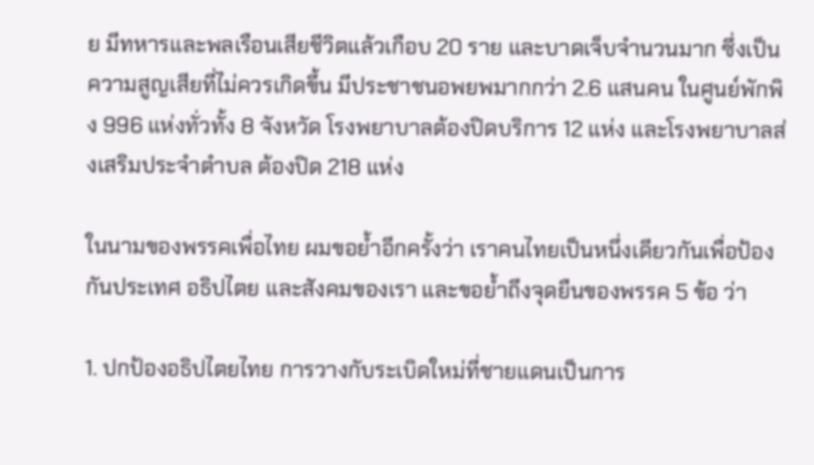ย มีทหารและพลเรือนเสียชีวิตแล้วเกือบ 20 ราย และบาดเจ็บจำนวนมาก ซึ่งเป็นความสูญเสียที่ไม่ควรเกิดขึ้น มีประชาชนอพยพมากกว่า 2.6 แสนคน ในศูนย์พักพิง 996 แห่งทั่วทั้ง 8 จังหวัด โรงพยาบาลต้องปิดบริการ 12 แห่ง และโรงพยาบาลส่งเสริมประจำตำบล ต้องปิด 218 แห่ง

ในนามของพรรคเพื่อไทย ผมขอย้ำอีกครั้งว่า เราคนไทยเป็นหนึ่งเดียวกันเพื่อป้องกันประเทศ อธิปไตย และสังคมของเรา และขอย้ำถึงจุดยืนของพรรค 5 ข้อ ว่า

1. ปกป้องอธิปไตยไทย การวางกับระเบิดใหม่ที่ชายแดนเป็นการ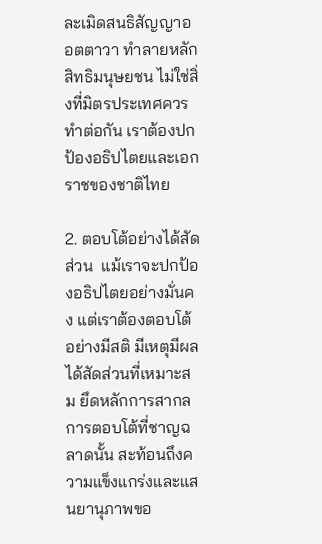ละเมิดสนธิสัญญาออตตาวา ทำลายหลักสิทธิมนุษยชน ไม่ใช่สิ่งที่มิตรประเทศควรทำต่อกัน เราต้องปกป้องอธิปไตยและเอกราชของชาติไทย

2. ตอบโต้อย่างได้สัดส่วน  แม้เราจะปกป้องอธิปไตยอย่างมั่นคง แต่เราต้องตอบโต้อย่างมีสติ มีเหตุมีผล ได้สัดส่วนที่เหมาะสม ยึดหลักการสากล การตอบโต้ที่ชาญฉลาดนั้น สะท้อนถึงความแข็งแกร่งและแสนยานุภาพขอ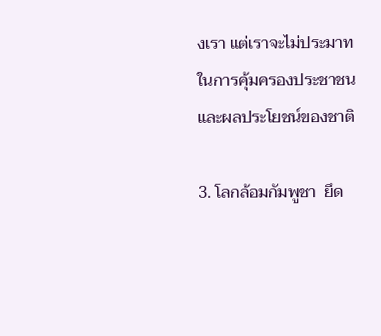งเรา แต่เราจะไม่ประมาทในการคุ้มครองประชาชนและผลประโยชน์ของชาติ

3. โลกล้อมกัมพูชา  ยึด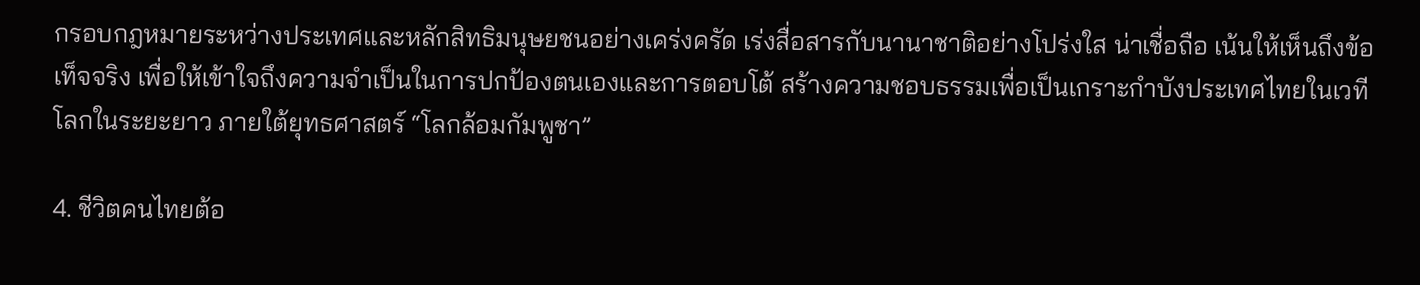กรอบกฎหมายระหว่างประเทศและหลักสิทธิมนุษยชนอย่างเคร่งครัด เร่งสื่อสารกับนานาชาติอย่างโปร่งใส น่าเชื่อถือ เน้นให้เห็นถึงข้อเท็จจริง เพื่อให้เข้าใจถึงความจำเป็นในการปกป้องตนเองและการตอบโต้ สร้างความชอบธรรมเพื่อเป็นเกราะกำบังประเทศไทยในเวทีโลกในระยะยาว ภายใต้ยุทธศาสตร์ “โลกล้อมกัมพูชา”

4. ชีวิตคนไทยต้อ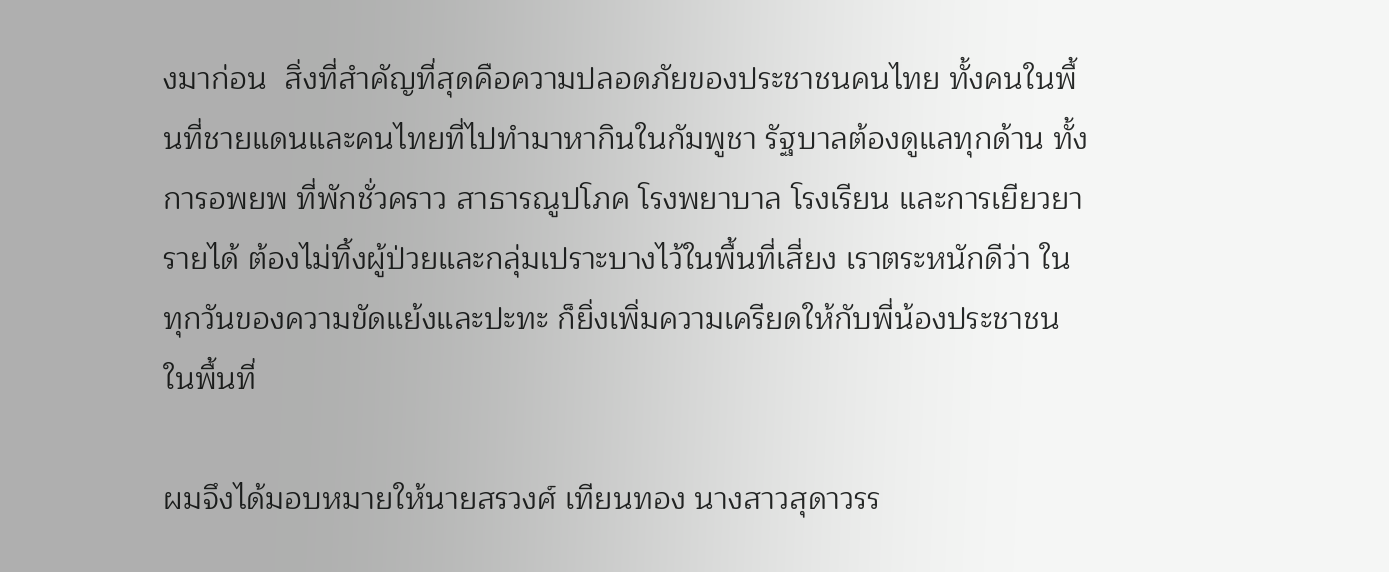งมาก่อน  สิ่งที่สำคัญที่สุดคือความปลอดภัยของประชาชนคนไทย ทั้งคนในพื้นที่ชายแดนและคนไทยที่ไปทำมาหากินในกัมพูชา รัฐบาลต้องดูแลทุกด้าน ทั้งการอพยพ ที่พักชั่วคราว สาธารณูปโภค โรงพยาบาล โรงเรียน และการเยียวยารายได้ ต้องไม่ทิ้งผู้ป่วยและกลุ่มเปราะบางไว้ในพื้นที่เสี่ยง เราตระหนักดีว่า ในทุกวันของความขัดแย้งและปะทะ ก็ยิ่งเพิ่มความเครียดให้กับพี่น้องประชาชนในพื้นที่

ผมจึงได้มอบหมายให้นายสรวงศ์ เทียนทอง นางสาวสุดาวรร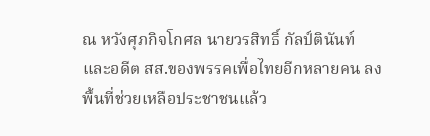ณ หวังศุภกิจโกศล นายวรสิทธิ์ กัลป์ตินันท์ และอดีต สส.ของพรรคเพื่อไทยอีกหลายคน ลงพื้นที่ช่วยเหลือประชาชนแล้ว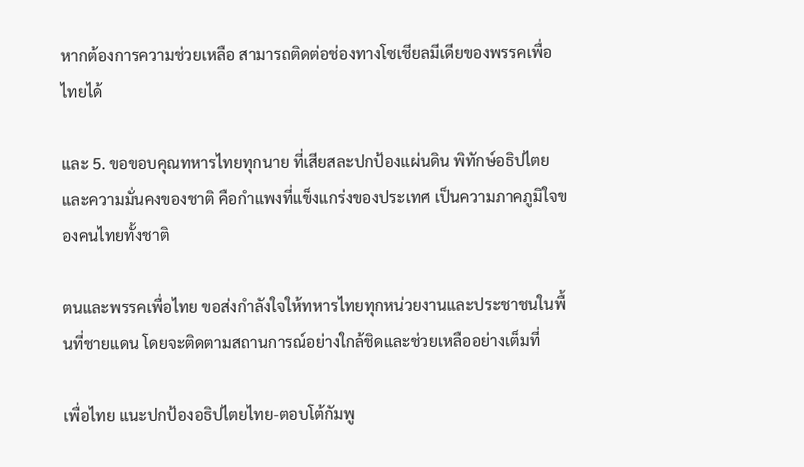หากต้องการความช่วยเหลือ สามารถติดต่อช่องทางโซเชียลมีเดียของพรรคเพื่อไทยได้

และ 5. ขอขอบคุณทหารไทยทุกนาย ที่เสียสละปกป้องแผ่นดิน พิทักษ์อธิปไตยและความมั่นคงของชาติ คือกำแพงที่แข็งแกร่งของประเทศ เป็นความภาคภูมิใจของคนไทยทั้งชาติ

ตนและพรรคเพื่อไทย ขอส่งกำลังใจให้ทหารไทยทุกหน่วยงานและประชาชนในพื้นที่ชายแดน โดยจะติดตามสถานการณ์อย่างใกล้ชิดและช่วยเหลืออย่างเต็มที่

เพื่อไทย แนะปกป้องอธิปไตยไทย-ตอบโต้กัมพู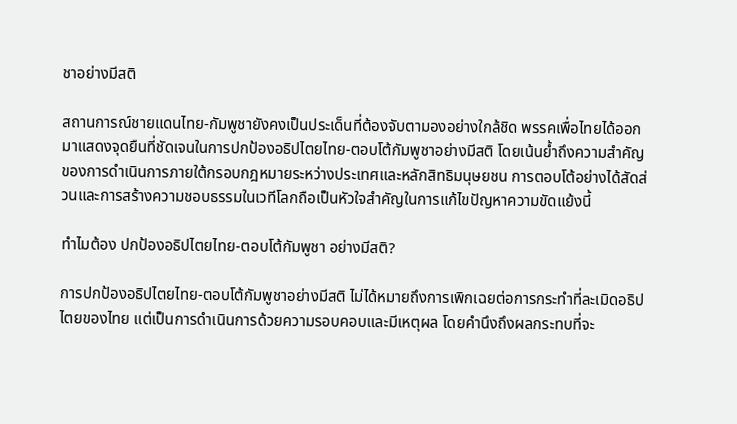ชาอย่างมีสติ

สถานการณ์ชายแดนไทย-กัมพูชายังคงเป็นประเด็นที่ต้องจับตามองอย่างใกล้ชิด พรรคเพื่อไทยได้ออกมาแสดงจุดยืนที่ชัดเจนในการปกป้องอธิปไตยไทย-ตอบโต้กัมพูชาอย่างมีสติ โดยเน้นย้ำถึงความสำคัญของการดำเนินการภายใต้กรอบกฎหมายระหว่างประเทศและหลักสิทธิมนุษยชน การตอบโต้อย่างได้สัดส่วนและการสร้างความชอบธรรมในเวทีโลกถือเป็นหัวใจสำคัญในการแก้ไขปัญหาความขัดแย้งนี้

ทำไมต้อง ปกป้องอธิปไตยไทย-ตอบโต้กัมพูชา อย่างมีสติ?

การปกป้องอธิปไตยไทย-ตอบโต้กัมพูชาอย่างมีสติ ไม่ได้หมายถึงการเพิกเฉยต่อการกระทำที่ละเมิดอธิปไตยของไทย แต่เป็นการดำเนินการด้วยความรอบคอบและมีเหตุผล โดยคำนึงถึงผลกระทบที่จะ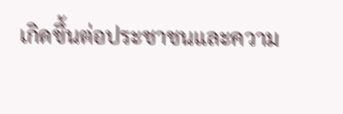เกิดขึ้นต่อประชาชนและความ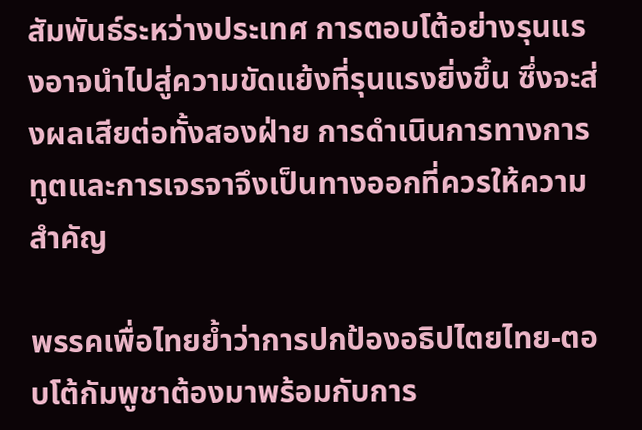สัมพันธ์ระหว่างประเทศ การตอบโต้อย่างรุนแรงอาจนำไปสู่ความขัดแย้งที่รุนแรงยิ่งขึ้น ซึ่งจะส่งผลเสียต่อทั้งสองฝ่าย การดำเนินการทางการทูตและการเจรจาจึงเป็นทางออกที่ควรให้ความสำคัญ

พรรคเพื่อไทยย้ำว่าการปกป้องอธิปไตยไทย-ตอบโต้กัมพูชาต้องมาพร้อมกับการ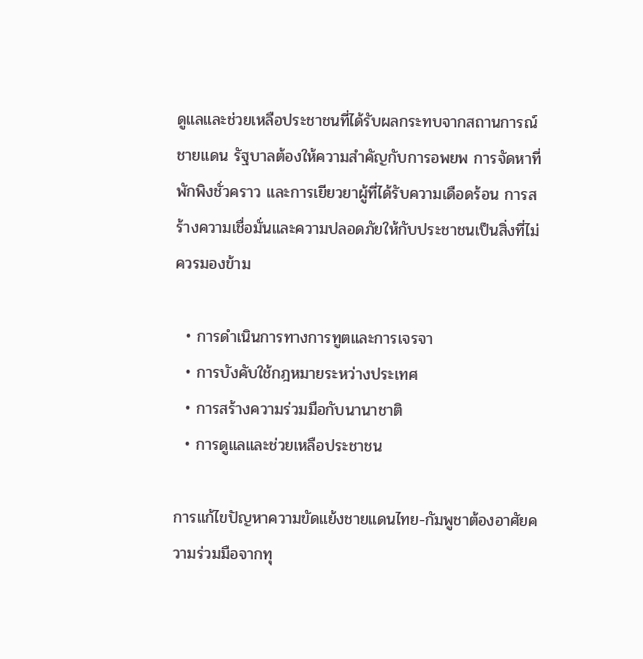ดูแลและช่วยเหลือประชาชนที่ได้รับผลกระทบจากสถานการณ์ชายแดน รัฐบาลต้องให้ความสำคัญกับการอพยพ การจัดหาที่พักพิงชั่วคราว และการเยียวยาผู้ที่ได้รับความเดือดร้อน การสร้างความเชื่อมั่นและความปลอดภัยให้กับประชาชนเป็นสิ่งที่ไม่ควรมองข้าม

  • การดำเนินการทางการทูตและการเจรจา
  • การบังคับใช้กฎหมายระหว่างประเทศ
  • การสร้างความร่วมมือกับนานาชาติ
  • การดูแลและช่วยเหลือประชาชน

การแก้ไขปัญหาความขัดแย้งชายแดนไทย-กัมพูชาต้องอาศัยความร่วมมือจากทุ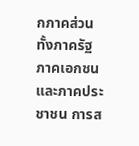กภาคส่วน ทั้งภาครัฐ ภาคเอกชน และภาคประชาชน การส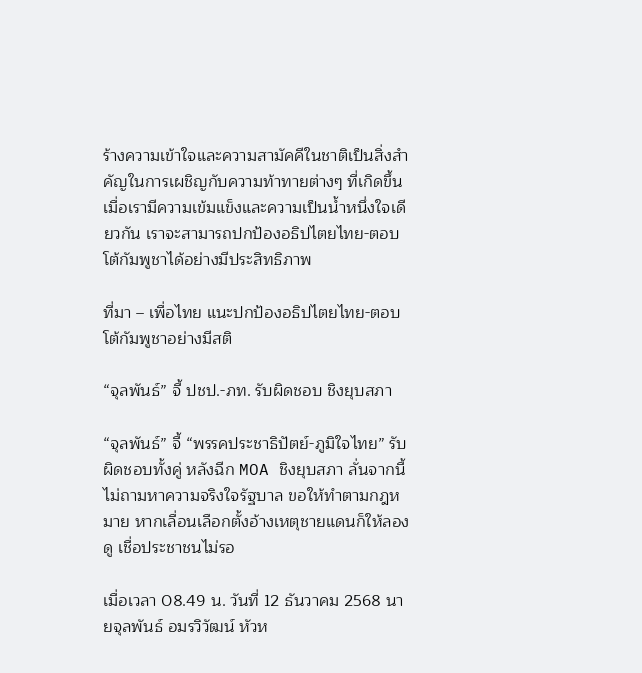ร้างความเข้าใจและความสามัคคีในชาติเป็นสิ่งสำคัญในการเผชิญกับความท้าทายต่างๆ ที่เกิดขึ้น เมื่อเรามีความเข้มแข็งและความเป็นน้ำหนึ่งใจเดียวกัน เราจะสามารถปกป้องอธิปไตยไทย-ตอบโต้กัมพูชาได้อย่างมีประสิทธิภาพ

ที่มา – เพื่อไทย แนะปกป้องอธิปไตยไทย-ตอบโต้กัมพูชาอย่างมีสติ

“จุลพันธ์” จี้ ปชป.-ภท. รับผิดชอบ ชิงยุบสภา

“จุลพันธ์” จี้ “พรรคประชาธิปัตย์-ภูมิใจไทย” รับผิดชอบทั้งคู่ หลังฉีก MOA ชิงยุบสภา ลั่นจากนี้ไม่ถามหาความจริงใจรัฐบาล ขอให้ทำตามกฎหมาย หากเลื่อนเลือกตั้งอ้างเหตุชายแดนก็ให้ลองดู เชื่อประชาชนไม่รอ

เมื่อเวลา 08.49 น. วันที่ 12 ธันวาคม 2568 นายจุลพันธ์ อมรวิวัฒน์ หัวห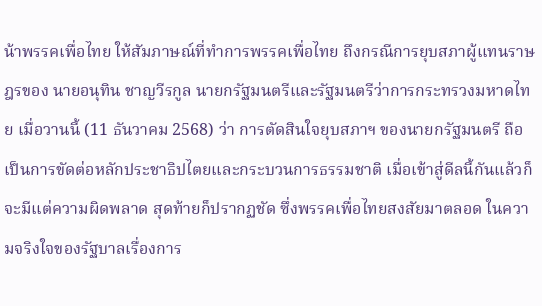น้าพรรคเพื่อไทย ให้สัมภาษณ์ที่ทำการพรรคเพื่อไทย ถึงกรณีการยุบสภาผู้แทนราษฎรของ นายอนุทิน ชาญวีรกูล นายกรัฐมนตรีและรัฐมนตรีว่าการกระทรวงมหาดไทย เมื่อวานนี้ (11 ธันวาคม 2568) ว่า การตัดสินใจยุบสภาฯ ของนายกรัฐมนตรี ถือเป็นการขัดต่อหลักประชาธิปไตยและกระบวนการธรรมชาติ เมื่อเข้าสู่ดีลนี้กันแล้วก็จะมีแต่ความผิดพลาด สุดท้ายก็ปรากฏชัด ซึ่งพรรคเพื่อไทยสงสัยมาตลอด ในความจริงใจของรัฐบาลเรื่องการ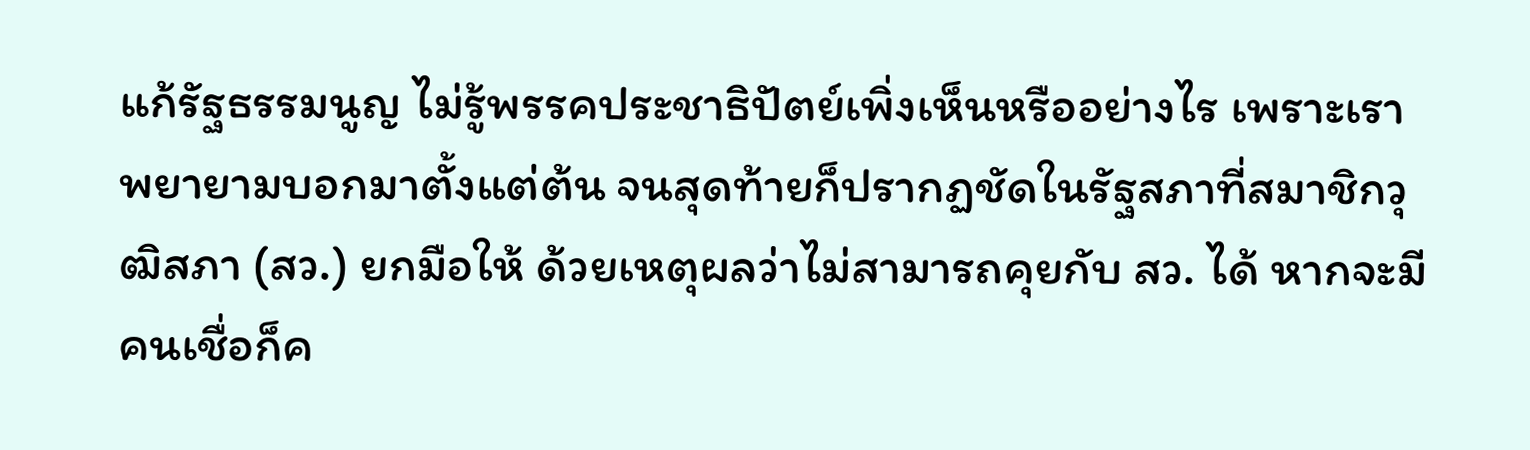แก้รัฐธรรมนูญ ไม่รู้พรรคประชาธิปัตย์เพิ่งเห็นหรืออย่างไร เพราะเราพยายามบอกมาตั้งแต่ต้น จนสุดท้ายก็ปรากฏชัดในรัฐสภาที่สมาชิกวุฒิสภา (สว.) ยกมือให้ ด้วยเหตุผลว่าไม่สามารถคุยกับ สว. ได้ หากจะมีคนเชื่อก็ค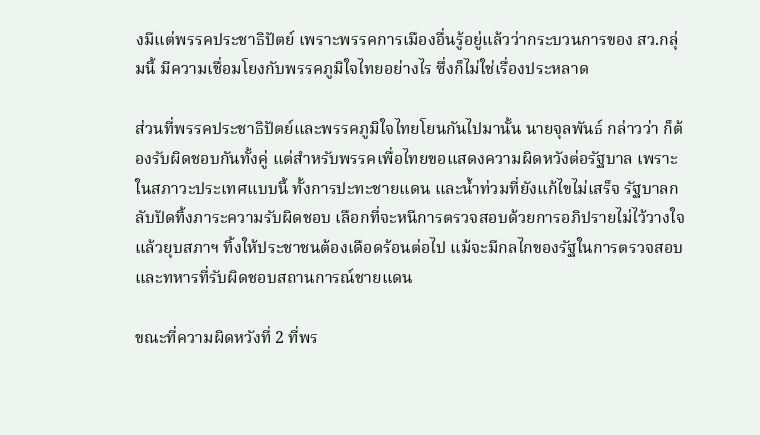งมีแต่พรรคประชาธิปัตย์ เพราะพรรคการเมืองอื่นรู้อยู่แล้วว่ากระบวนการของ สว.กลุ่มนี้ มีความเชื่อมโยงกับพรรคภูมิใจไทยอย่างไร ซึ่งก็ไม่ใช่เรื่องประหลาด

ส่วนที่พรรคประชาธิปัตย์และพรรคภูมิใจไทยโยนกันไปมานั้น นายจุลพันธ์ กล่าวว่า ก็ต้องรับผิดชอบกันทั้งคู่ แต่สำหรับพรรคเพื่อไทยขอแสดงความผิดหวังต่อรัฐบาล เพราะในสภาวะประเทศแบบนี้ ทั้งการปะทะชายแดน และน้ำท่วมที่ยังแก้ไขไม่เสร็จ รัฐบาลกลับปัดทิ้งภาระความรับผิดชอบ เลือกที่จะหนีการตรวจสอบด้วยการอภิปรายไม่ไว้วางใจแล้วยุบสภาฯ ทิ้งให้ประชาชนต้องเดือดร้อนต่อไป แม้จะมีกลไกของรัฐในการตรวจสอบ และทหารที่รับผิดชอบสถานการณ์ชายแดน

ขณะที่ความผิดหวังที่ 2 ที่พร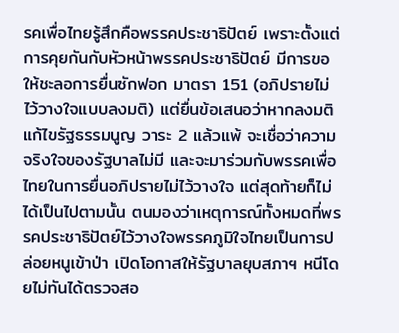รคเพื่อไทยรู้สึกคือพรรคประชาธิปัตย์ เพราะตั้งแต่การคุยกันกับหัวหน้าพรรคประชาธิปัตย์ มีการขอให้ชะลอการยื่นซักฟอก มาตรา 151 (อภิปรายไม่ไว้วางใจแบบลงมติ) แต่ยื่นข้อเสนอว่าหากลงมติแก้ไขรัฐธรรมนูญ วาระ 2 แล้วแพ้ จะเชื่อว่าความจริงใจของรัฐบาลไม่มี และจะมาร่วมกับพรรคเพื่อไทยในการยื่นอภิปรายไม่ไว้วางใจ แต่สุดท้ายก็ไม่ได้เป็นไปตามนั้น ตนมองว่าเหตุการณ์ทั้งหมดที่พรรคประชาธิปัตย์ไว้วางใจพรรคภูมิใจไทยเป็นการปล่อยหนูเข้าป่า เปิดโอกาสให้รัฐบาลยุบสภาฯ หนีโดยไม่ทันได้ตรวจสอ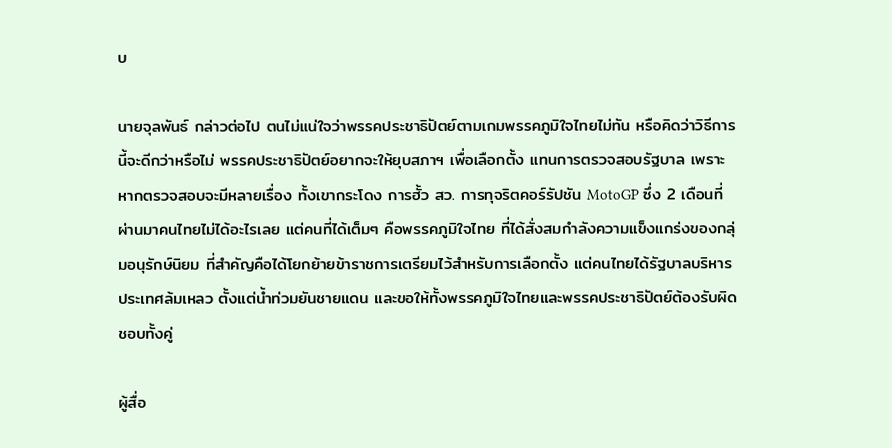บ

นายจุลพันธ์ กล่าวต่อไป ตนไม่แน่ใจว่าพรรคประชาธิปัตย์ตามเกมพรรคภูมิใจไทยไม่ทัน หรือคิดว่าวิธีการนี้จะดีกว่าหรือไม่ พรรคประชาธิปัตย์อยากจะให้ยุบสภาฯ เพื่อเลือกตั้ง แทนการตรวจสอบรัฐบาล เพราะหากตรวจสอบจะมีหลายเรื่อง ทั้งเขากระโดง การฮั้ว สว. การทุจริตคอร์รัปชัน MotoGP ซึ่ง 2 เดือนที่ผ่านมาคนไทยไม่ได้อะไรเลย แต่คนที่ได้เต็มๆ คือพรรคภูมิใจไทย ที่ได้สั่งสมกำลังความแข็งแกร่งของกลุ่มอนุรักษ์นิยม ที่สำคัญคือได้โยกย้ายข้าราชการเตรียมไว้สำหรับการเลือกตั้ง แต่คนไทยได้รัฐบาลบริหารประเทศล้มเหลว ตั้งแต่น้ำท่วมยันชายแดน และขอให้ทั้งพรรคภูมิใจไทยและพรรคประชาธิปัตย์ต้องรับผิดชอบทั้งคู่

ผู้สื่อ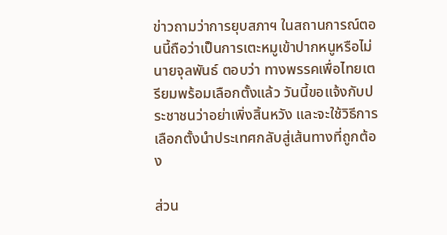ข่าวถามว่าการยุบสภาฯ ในสถานการณ์ตอนนี้ถือว่าเป็นการเตะหมูเข้าปากหนูหรือไม่ นายจุลพันธ์ ตอบว่า ทางพรรคเพื่อไทยเตรียมพร้อมเลือกตั้งแล้ว วันนี้ขอแจ้งกับประชาชนว่าอย่าเพิ่งสิ้นหวัง และจะใช้วิธีการเลือกตั้งนำประเทศกลับสู่เส้นทางที่ถูกต้อง

ส่วน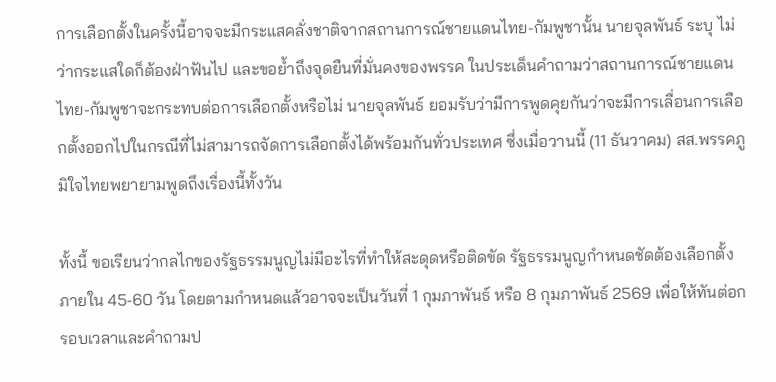การเลือกตั้งในครั้งนี้อาจจะมีกระแสคลั่งชาติจากสถานการณ์ชายแดนไทย-กัมพูชานั้น นายจุลพันธ์ ระบุ ไม่ว่ากระแสใดก็ต้องฝ่าฟันไป และขอย้ำถึงจุดยืนที่มั่นคงของพรรค ในประเด็นคำถามว่าสถานการณ์ชายแดนไทย-กัมพูชาจะกระทบต่อการเลือกตั้งหรือไม่ นายจุลพันธ์ ยอมรับว่ามีการพูดคุยกันว่าจะมีการเลื่อนการเลือกตั้งออกไปในกรณีที่ไม่สามารถจัดการเลือกตั้งได้พร้อมกันทั่วประเทศ ซึ่งเมื่อวานนี้ (11 ธันวาคม) สส.พรรคภูมิใจไทยพยายามพูดถึงเรื่องนี้ทั้งวัน

ทั้งนี้ ขอเรียนว่ากลไกของรัฐธรรมนูญไม่มีอะไรที่ทำให้สะดุดหรือติดขัด รัฐธรรมนูญกำหนดชัดต้องเลือกตั้งภายใน 45-60 วัน โดยตามกำหนดแล้วอาจจะเป็นวันที่ 1 กุมภาพันธ์ หรือ 8 กุมภาพันธ์ 2569 เพื่อให้ทันต่อกรอบเวลาและคำถามป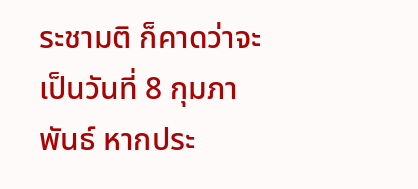ระชามติ ก็คาดว่าจะเป็นวันที่ 8 กุมภาพันธ์ หากประ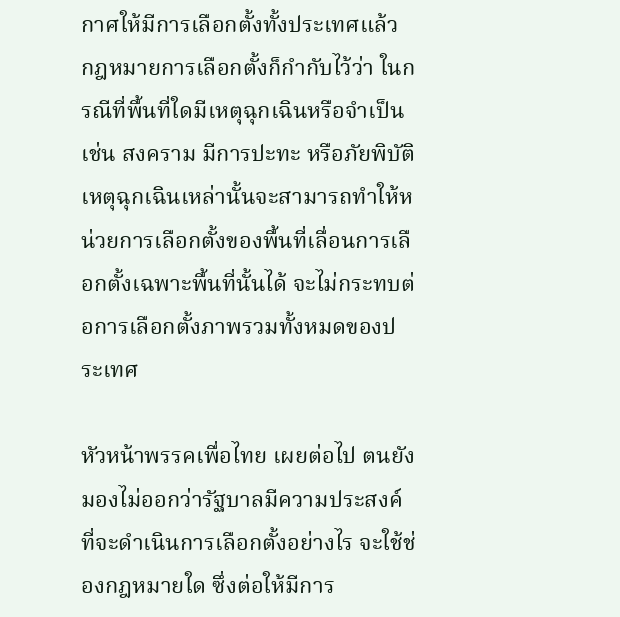กาศให้มีการเลือกตั้งทั้งประเทศแล้ว กฎหมายการเลือกตั้งก็กำกับไว้ว่า ในกรณีที่พื้นที่ใดมีเหตุฉุกเฉินหรือจำเป็น เช่น สงคราม มีการปะทะ หรือภัยพิบัติ เหตุฉุกเฉินเหล่านั้นจะสามารถทำให้หน่วยการเลือกตั้งของพื้นที่เลื่อนการเลือกตั้งเฉพาะพื้นที่นั้นได้ จะไม่กระทบต่อการเลือกตั้งภาพรวมทั้งหมดของประเทศ

หัวหน้าพรรคเพื่อไทย เผยต่อไป ตนยังมองไม่ออกว่ารัฐบาลมีความประสงค์ที่จะดำเนินการเลือกตั้งอย่างไร จะใช้ช่องกฎหมายใด ซึ่งต่อให้มีการ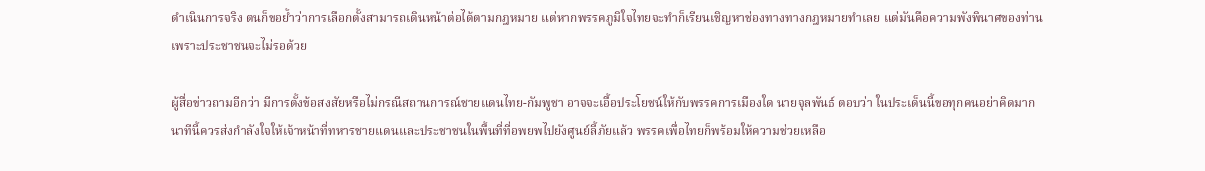ดำเนินการจริง ตนก็ขอย้ำว่าการเลือกตั้งสามารถเดินหน้าต่อได้ตามกฎหมาย แต่หากพรรคภูมิใจไทยจะทำก็เรียนเชิญหาช่องทางทางกฎหมายทำเลย แต่มันคือความพังพินาศของท่าน เพราะประชาชนจะไม่รอด้วย

ผู้สื่อข่าวถามอีกว่า มีการตั้งข้อสงสัยหรือไม่กรณีสถานการณ์ชายแดนไทย-กัมพูชา อาจจะเอื้อประโยชน์ให้กับพรรคการเมืองใด นายจุลพันธ์ ตอบว่า ในประเด็นนี้ขอทุกคนอย่าคิดมาก นาทีนี้ควรส่งกำลังใจให้เจ้าหน้าที่ทหารชายแดนและประชาชนในพื้นที่ที่อพยพไปยังศูนย์ลี้ภัยแล้ว พรรคเพื่อไทยก็พร้อมให้ความช่วยเหลือ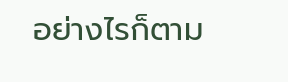อย่างไรก็ตาม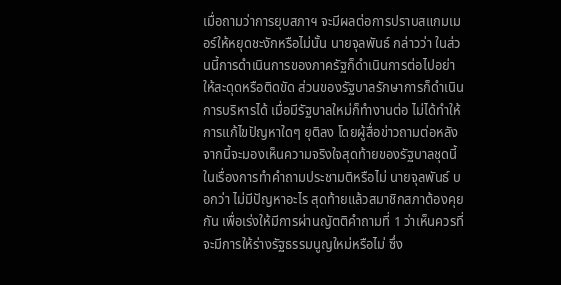เมื่อถามว่าการยุบสภาฯ จะมีผลต่อการปราบสแกมเมอร์ให้หยุดชะงักหรือไม่นั้น นายจุลพันธ์ กล่าวว่า ในส่วนนี้การดำเนินการของภาครัฐก็ดำเนินการต่อไปอย่าให้สะดุดหรือติดขัด ส่วนของรัฐบาลรักษาการก็ดำเนินการบริหารได้ เมื่อมีรัฐบาลใหม่ก็ทำงานต่อ ไม่ได้ทำให้การแก้ไขปัญหาใดๆ ยุติลง โดยผู้สื่อข่าวถามต่อหลังจากนี้จะมองเห็นความจริงใจสุดท้ายของรัฐบาลชุดนี้ในเรื่องการทำคำถามประชามติหรือไม่ นายจุลพันธ์ บอกว่า ไม่มีปัญหาอะไร สุดท้ายแล้วสมาชิกสภาต้องคุยกัน เพื่อเร่งให้มีการผ่านญัตติคำถามที่ 1 ว่าเห็นควรที่จะมีการให้ร่างรัฐธรรมนูญใหม่หรือไม่ ซึ่ง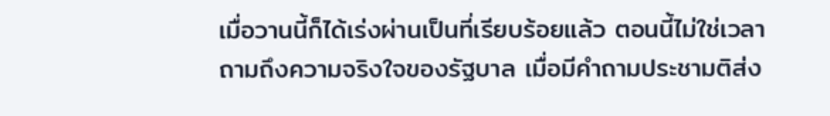เมื่อวานนี้ก็ได้เร่งผ่านเป็นที่เรียบร้อยแล้ว ตอนนี้ไม่ใช่เวลาถามถึงความจริงใจของรัฐบาล เมื่อมีคำถามประชามติส่ง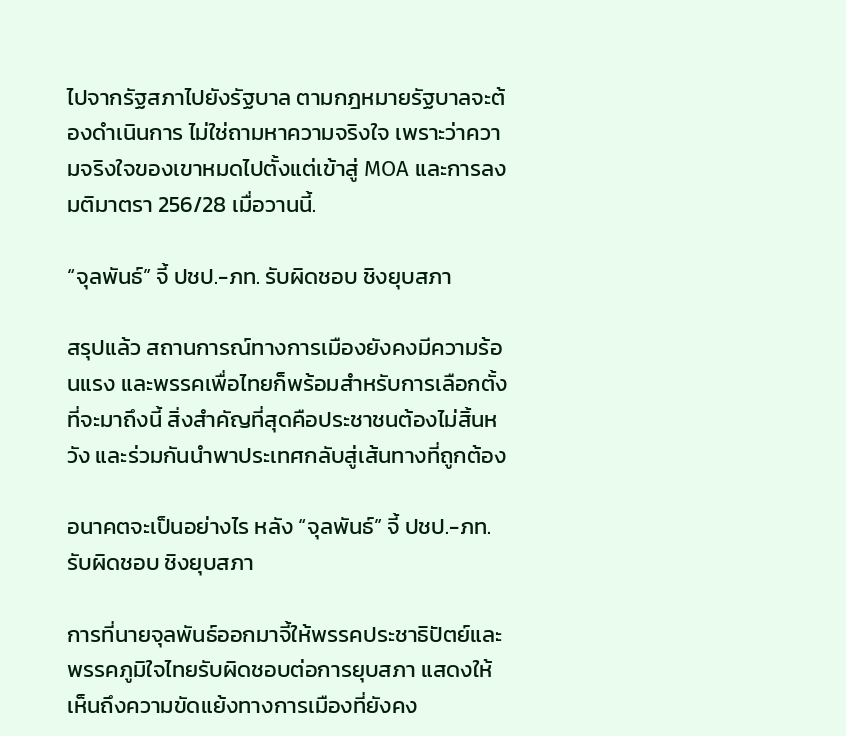ไปจากรัฐสภาไปยังรัฐบาล ตามกฎหมายรัฐบาลจะต้องดำเนินการ ไม่ใช่ถามหาความจริงใจ เพราะว่าความจริงใจของเขาหมดไปตั้งแต่เข้าสู่ MOA และการลงมติมาตรา 256/28 เมื่อวานนี้.

“จุลพันธ์” จี้ ปชป.-ภท. รับผิดชอบ ชิงยุบสภา

สรุปแล้ว สถานการณ์ทางการเมืองยังคงมีความร้อนแรง และพรรคเพื่อไทยก็พร้อมสำหรับการเลือกตั้งที่จะมาถึงนี้ สิ่งสำคัญที่สุดคือประชาชนต้องไม่สิ้นหวัง และร่วมกันนำพาประเทศกลับสู่เส้นทางที่ถูกต้อง

อนาคตจะเป็นอย่างไร หลัง “จุลพันธ์” จี้ ปชป.-ภท. รับผิดชอบ ชิงยุบสภา

การที่นายจุลพันธ์ออกมาจี้ให้พรรคประชาธิปัตย์และพรรคภูมิใจไทยรับผิดชอบต่อการยุบสภา แสดงให้เห็นถึงความขัดแย้งทางการเมืองที่ยังคง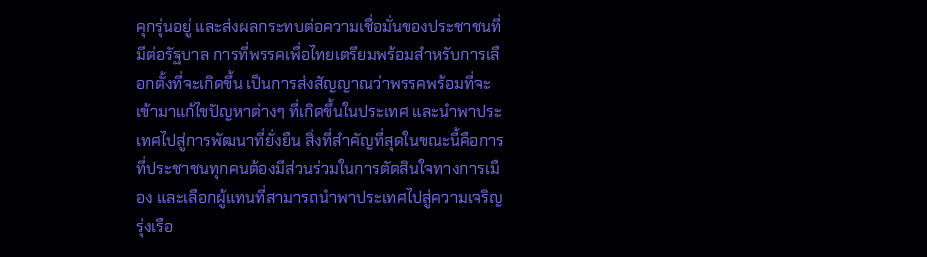คุกรุ่นอยู่ และส่งผลกระทบต่อความเชื่อมั่นของประชาชนที่มีต่อรัฐบาล การที่พรรคเพื่อไทยเตรียมพร้อมสำหรับการเลือกตั้งที่จะเกิดขึ้น เป็นการส่งสัญญาณว่าพรรคพร้อมที่จะเข้ามาแก้ไขปัญหาต่างๆ ที่เกิดขึ้นในประเทศ และนำพาประเทศไปสู่การพัฒนาที่ยั่งยืน สิ่งที่สำคัญที่สุดในขณะนี้คือการที่ประชาชนทุกคนต้องมีส่วนร่วมในการตัดสินใจทางการเมือง และเลือกผู้แทนที่สามารถนำพาประเทศไปสู่ความเจริญรุ่งเรือ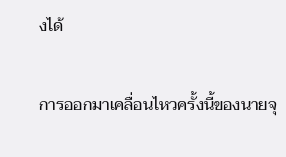งได้

การออกมาเคลื่อนไหวครั้งนี้ของนายจุ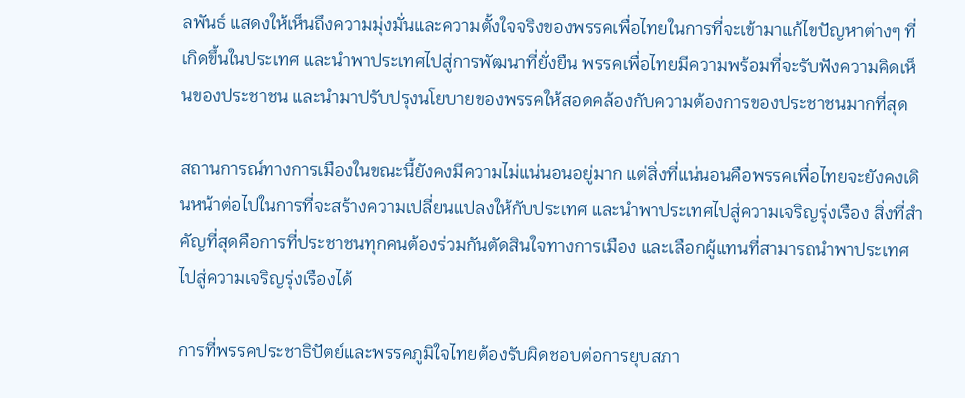ลพันธ์ แสดงให้เห็นถึงความมุ่งมั่นและความตั้งใจจริงของพรรคเพื่อไทยในการที่จะเข้ามาแก้ไขปัญหาต่างๆ ที่เกิดขึ้นในประเทศ และนำพาประเทศไปสู่การพัฒนาที่ยั่งยืน พรรคเพื่อไทยมีความพร้อมที่จะรับฟังความคิดเห็นของประชาชน และนำมาปรับปรุงนโยบายของพรรคให้สอดคล้องกับความต้องการของประชาชนมากที่สุด

สถานการณ์ทางการเมืองในขณะนี้ยังคงมีความไม่แน่นอนอยู่มาก แต่สิ่งที่แน่นอนคือพรรคเพื่อไทยจะยังคงเดินหน้าต่อไปในการที่จะสร้างความเปลี่ยนแปลงให้กับประเทศ และนำพาประเทศไปสู่ความเจริญรุ่งเรือง สิ่งที่สำคัญที่สุดคือการที่ประชาชนทุกคนต้องร่วมกันตัดสินใจทางการเมือง และเลือกผู้แทนที่สามารถนำพาประเทศไปสู่ความเจริญรุ่งเรืองได้

การที่พรรคประชาธิปัตย์และพรรคภูมิใจไทยต้องรับผิดชอบต่อการยุบสภา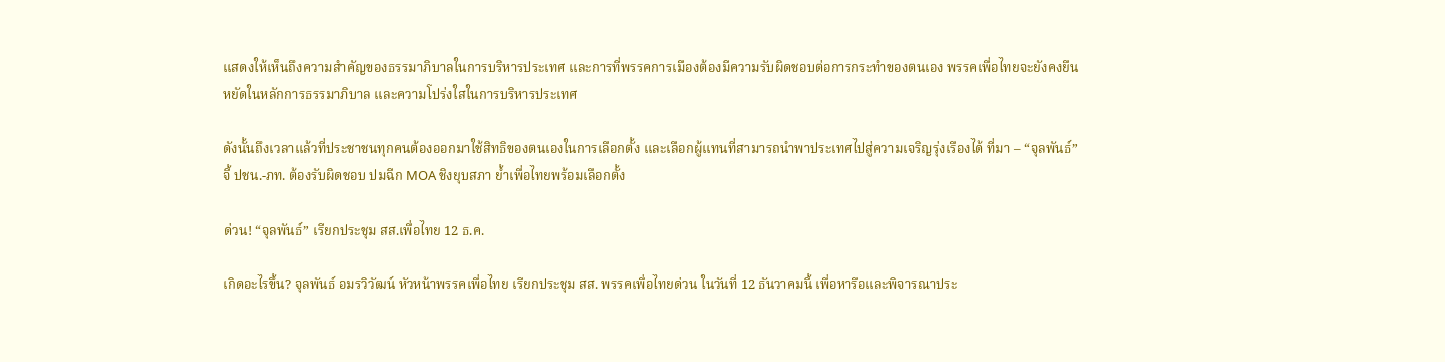แสดงให้เห็นถึงความสำคัญของธรรมาภิบาลในการบริหารประเทศ และการที่พรรคการเมืองต้องมีความรับผิดชอบต่อการกระทำของตนเอง พรรคเพื่อไทยจะยังคงยืนหยัดในหลักการธรรมาภิบาล และความโปร่งใสในการบริหารประเทศ

ดังนั้นถึงเวลาแล้วที่ประชาชนทุกคนต้องออกมาใช้สิทธิของตนเองในการเลือกตั้ง และเลือกผู้แทนที่สามารถนำพาประเทศไปสู่ความเจริญรุ่งเรืองได้ ที่มา – “จุลพันธ์” จี้ ปชน.-ภท. ต้องรับผิดชอบ ปมฉีก MOA ชิงยุบสภา ย้ำเพื่อไทยพร้อมเลือกตั้ง

ด่วน! “จุลพันธ์” เรียกประชุม สส.เพื่อไทย 12 ธ.ค.

เกิดอะไรขึ้น? จุลพันธ์ อมรวิวัฒน์ หัวหน้าพรรคเพื่อไทย เรียกประชุม สส. พรรคเพื่อไทยด่วน ในวันที่ 12 ธันวาคมนี้ เพื่อหารือและพิจารณาประ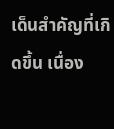เด็นสำคัญที่เกิดขึ้น เนื่อง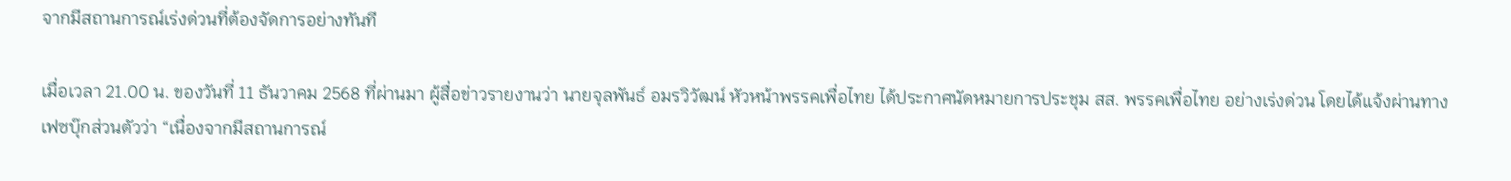จากมีสถานการณ์เร่งด่วนที่ต้องจัดการอย่างทันที

เมื่อเวลา 21.00 น. ของวันที่ 11 ธันวาคม 2568 ที่ผ่านมา ผู้สื่อข่าวรายงานว่า นายจุลพันธ์ อมรวิวัฒน์ หัวหน้าพรรคเพื่อไทย ได้ประกาศนัดหมายการประชุม สส. พรรคเพื่อไทย อย่างเร่งด่วน โดยได้แจ้งผ่านทางเฟซบุ๊กส่วนตัวว่า “เนื่องจากมีสถานการณ์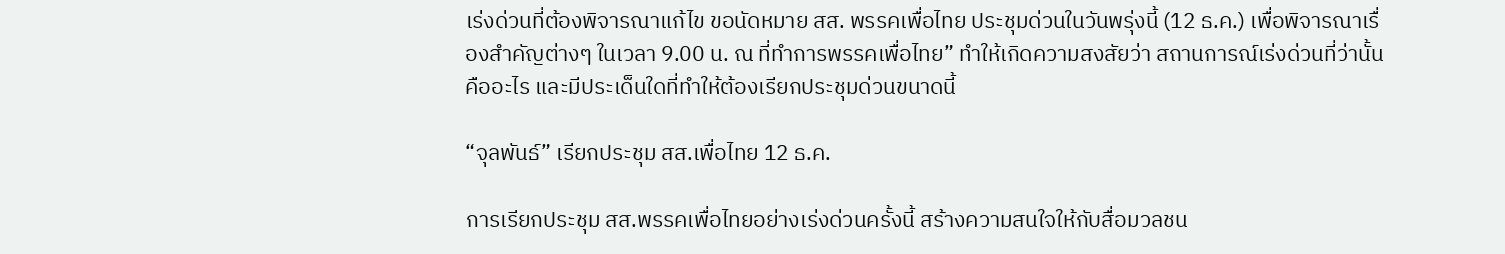เร่งด่วนที่ต้องพิจารณาแก้ไข ขอนัดหมาย สส. พรรคเพื่อไทย ประชุมด่วนในวันพรุ่งนี้ (12 ธ.ค.) เพื่อพิจารณาเรื่องสำคัญต่างๆ ในเวลา 9.00 น. ณ ที่ทำการพรรคเพื่อไทย” ทำให้เกิดความสงสัยว่า สถานการณ์เร่งด่วนที่ว่านั้นคืออะไร และมีประเด็นใดที่ทำให้ต้องเรียกประชุมด่วนขนาดนี้

“จุลพันธ์” เรียกประชุม สส.เพื่อไทย 12 ธ.ค.

การเรียกประชุม สส.พรรคเพื่อไทยอย่างเร่งด่วนครั้งนี้ สร้างความสนใจให้กับสื่อมวลชน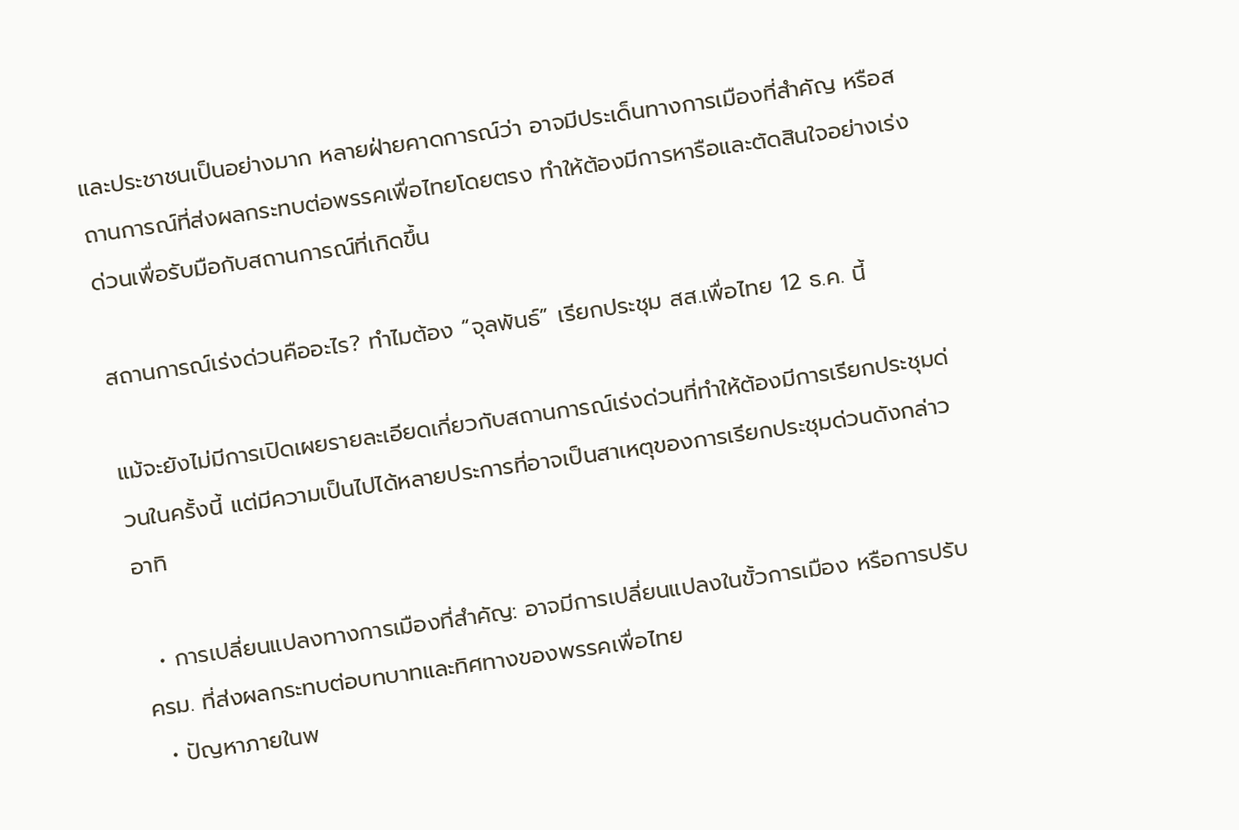และประชาชนเป็นอย่างมาก หลายฝ่ายคาดการณ์ว่า อาจมีประเด็นทางการเมืองที่สำคัญ หรือสถานการณ์ที่ส่งผลกระทบต่อพรรคเพื่อไทยโดยตรง ทำให้ต้องมีการหารือและตัดสินใจอย่างเร่งด่วนเพื่อรับมือกับสถานการณ์ที่เกิดขึ้น

สถานการณ์เร่งด่วนคืออะไร? ทำไมต้อง “จุลพันธ์” เรียกประชุม สส.เพื่อไทย 12 ธ.ค. นี้

แม้จะยังไม่มีการเปิดเผยรายละเอียดเกี่ยวกับสถานการณ์เร่งด่วนที่ทำให้ต้องมีการเรียกประชุมด่วนในครั้งนี้ แต่มีความเป็นไปได้หลายประการที่อาจเป็นสาเหตุของการเรียกประชุมด่วนดังกล่าว อาทิ

  • การเปลี่ยนแปลงทางการเมืองที่สำคัญ: อาจมีการเปลี่ยนแปลงในขั้วการเมือง หรือการปรับ ครม. ที่ส่งผลกระทบต่อบทบาทและทิศทางของพรรคเพื่อไทย
  • ปัญหาภายในพ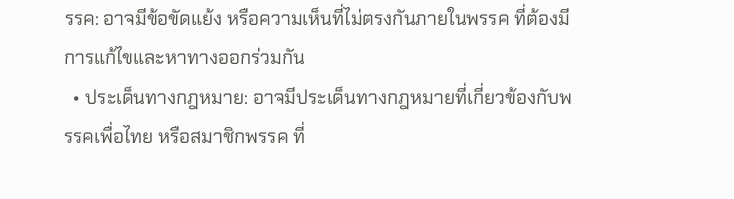รรค: อาจมีข้อขัดแย้ง หรือความเห็นที่ไม่ตรงกันภายในพรรค ที่ต้องมีการแก้ไขและหาทางออกร่วมกัน
  • ประเด็นทางกฎหมาย: อาจมีประเด็นทางกฎหมายที่เกี่ยวข้องกับพรรคเพื่อไทย หรือสมาชิกพรรค ที่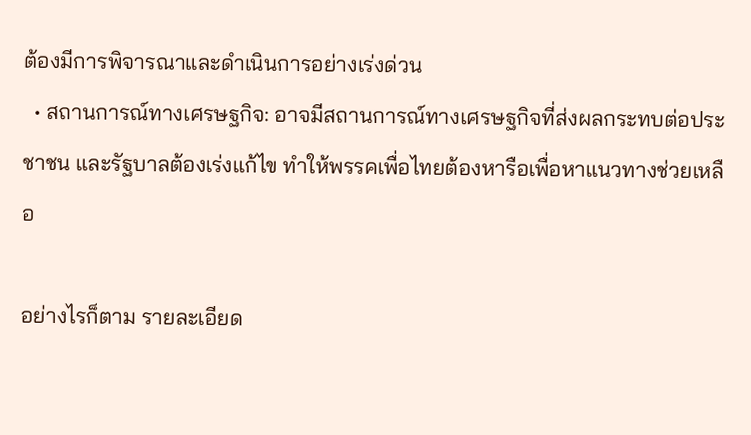ต้องมีการพิจารณาและดำเนินการอย่างเร่งด่วน
  • สถานการณ์ทางเศรษฐกิจ: อาจมีสถานการณ์ทางเศรษฐกิจที่ส่งผลกระทบต่อประชาชน และรัฐบาลต้องเร่งแก้ไข ทำให้พรรคเพื่อไทยต้องหารือเพื่อหาแนวทางช่วยเหลือ

อย่างไรก็ตาม รายละเอียด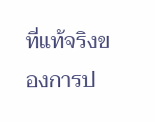ที่แท้จริงของการป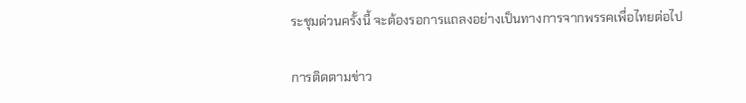ระชุมด่วนครั้งนี้ จะต้องรอการแถลงอย่างเป็นทางการจากพรรคเพื่อไทยต่อไป

การติดตามข่าว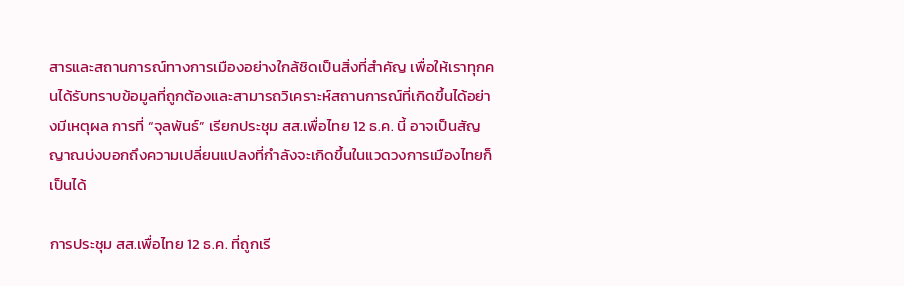สารและสถานการณ์ทางการเมืองอย่างใกล้ชิดเป็นสิ่งที่สำคัญ เพื่อให้เราทุกคนได้รับทราบข้อมูลที่ถูกต้องและสามารถวิเคราะห์สถานการณ์ที่เกิดขึ้นได้อย่างมีเหตุผล การที่ “จุลพันธ์” เรียกประชุม สส.เพื่อไทย 12 ธ.ค. นี้ อาจเป็นสัญญาณบ่งบอกถึงความเปลี่ยนแปลงที่กำลังจะเกิดขึ้นในแวดวงการเมืองไทยก็เป็นได้

การประชุม สส.เพื่อไทย 12 ธ.ค. ที่ถูกเรี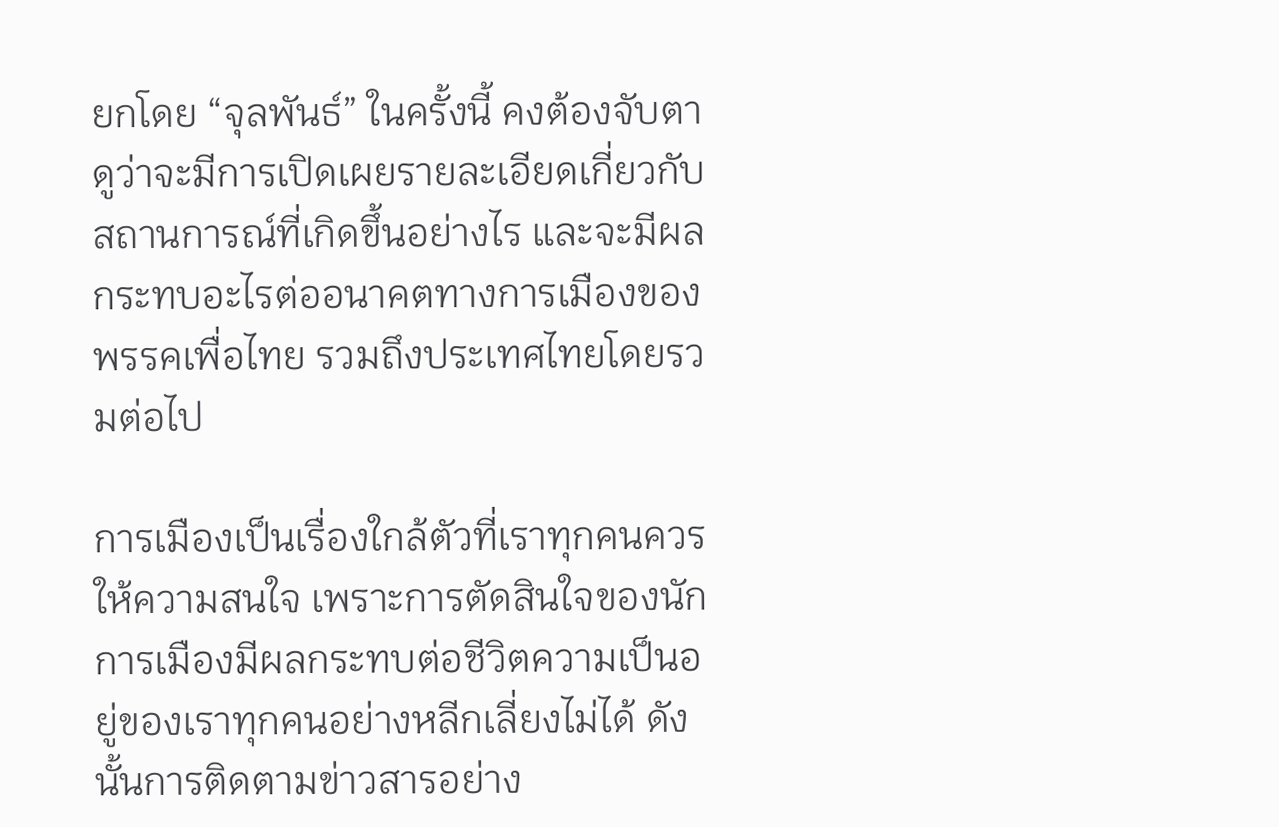ยกโดย “จุลพันธ์” ในครั้งนี้ คงต้องจับตาดูว่าจะมีการเปิดเผยรายละเอียดเกี่ยวกับสถานการณ์ที่เกิดขึ้นอย่างไร และจะมีผลกระทบอะไรต่ออนาคตทางการเมืองของพรรคเพื่อไทย รวมถึงประเทศไทยโดยรวมต่อไป

การเมืองเป็นเรื่องใกล้ตัวที่เราทุกคนควรให้ความสนใจ เพราะการตัดสินใจของนักการเมืองมีผลกระทบต่อชีวิตความเป็นอยู่ของเราทุกคนอย่างหลีกเลี่ยงไม่ได้ ดังนั้นการติดตามข่าวสารอย่าง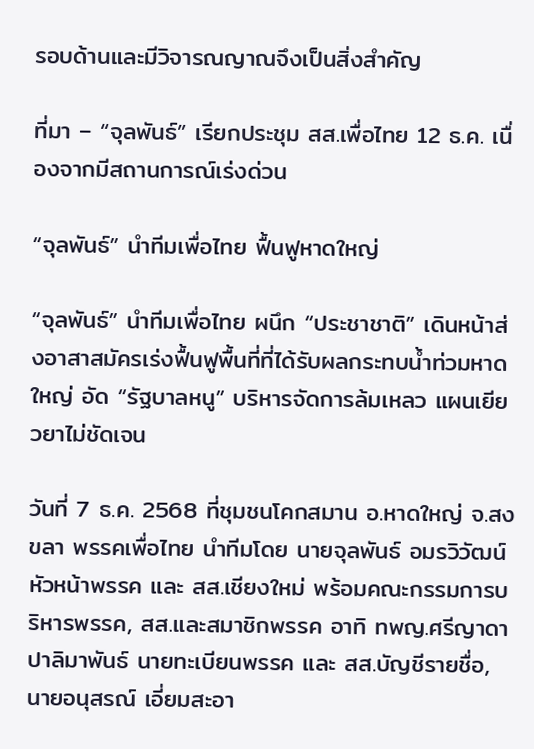รอบด้านและมีวิจารณญาณจึงเป็นสิ่งสำคัญ

ที่มา – “จุลพันธ์” เรียกประชุม สส.เพื่อไทย 12 ธ.ค. เนื่องจากมีสถานการณ์เร่งด่วน

“จุลพันธ์” นำทีมเพื่อไทย ฟื้นฟูหาดใหญ่

“จุลพันธ์” นำทีมเพื่อไทย ผนึก “ประชาชาติ” เดินหน้าส่งอาสาสมัครเร่งฟื้นฟูพื้นที่ที่ได้รับผลกระทบน้ำท่วมหาดใหญ่ อัด “รัฐบาลหนู” บริหารจัดการล้มเหลว แผนเยียวยาไม่ชัดเจน

วันที่ 7 ธ.ค. 2568 ที่ชุมชนโคกสมาน อ.หาดใหญ่ จ.สงขลา พรรคเพื่อไทย นำทีมโดย นายจุลพันธ์ อมรวิวัฒน์ หัวหน้าพรรค และ สส.เชียงใหม่ พร้อมคณะกรรมการบริหารพรรค, สส.และสมาชิกพรรค อาทิ ทพญ.ศรีญาดา ปาลิมาพันธ์ นายทะเบียนพรรค และ สส.บัญชีรายชื่อ, นายอนุสรณ์ เอี่ยมสะอา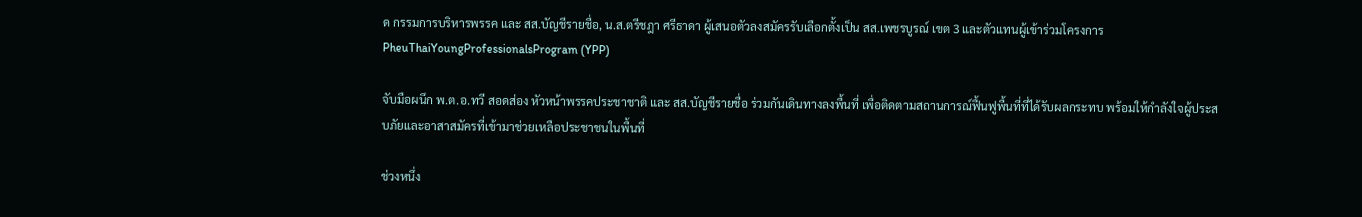ด กรรมการบริหารพรรค และ สส.บัญชีรายชื่อ, น.ส.ตรีชฎา ศรีธาดา ผู้เสนอตัวลงสมัครรับเลือกตั้งเป็น สส.เพชรบูรณ์ เขต 3 และตัวแทนผู้เข้าร่วมโครงการPheuThaiYoungProfessionalsProgram (YPP)

จับมือผนึก พ.ต.อ.ทวี สอดส่อง หัวหน้าพรรคประชาชาติ และ สส.บัญชีรายชื่อ ร่วมกันเดินทางลงพื้นที่ เพื่อติดตามสถานการณ์ฟื้นฟูพื้นที่ที่ได้รับผลกระทบ พร้อมให้กำลังใจผู้ประสบภัยและอาสาสมัครที่เข้ามาช่วยเหลือประชาชนในพื้นที่

ช่วงหนึ่ง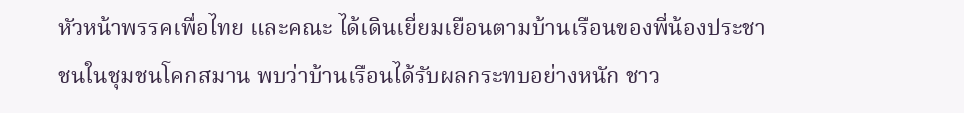หัวหน้าพรรคเพื่อไทย และคณะ ได้เดินเยี่ยมเยือนตามบ้านเรือนของพี่น้องประชาชนในชุมชนโคกสมาน พบว่าบ้านเรือนได้รับผลกระทบอย่างหนัก ชาว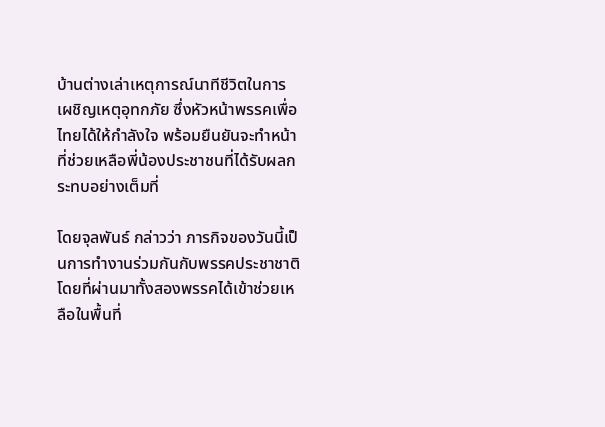บ้านต่างเล่าเหตุการณ์นาทีชีวิตในการเผชิญเหตุอุทกภัย ซึ่งหัวหน้าพรรคเพื่อไทยได้ให้กำลังใจ พร้อมยืนยันจะทำหน้าที่ช่วยเหลือพี่น้องประชาชนที่ได้รับผลกระทบอย่างเต็มที่

โดยจุลพันธ์ กล่าวว่า ภารกิจของวันนี้เป็นการทำงานร่วมกันกับพรรคประชาชาติ โดยที่ผ่านมาทั้งสองพรรคได้เข้าช่วยเหลือในพื้นที่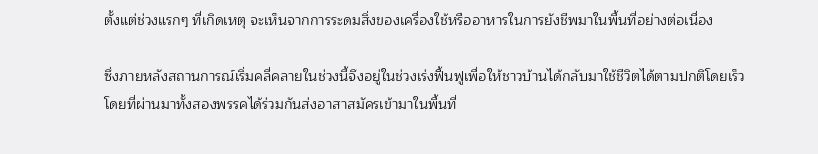ตั้งแต่ช่วงแรกๆ ที่เกิดเหตุ จะเห็นจากการระดมสิ่งของเครื่องใช้หรืออาหารในการยังชีพมาในพื้นที่อย่างต่อเนื่อง

ซึ่งภายหลังสถานการณ์เริ่มคลี่คลายในช่วงนี้จึงอยู่ในช่วงเร่งฟื้นฟูเพื่อให้ชาวบ้านได้กลับมาใช้ชีวิตได้ตามปกติโดยเร็ว โดยที่ผ่านมาทั้งสองพรรคได้ร่วมกันส่งอาสาสมัครเข้ามาในพื้นที่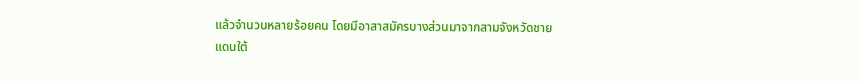แล้วจำนวนหลายร้อยคน โดยมีอาสาสมัครบางส่วนมาจากสามจังหวัดชายแดนใต้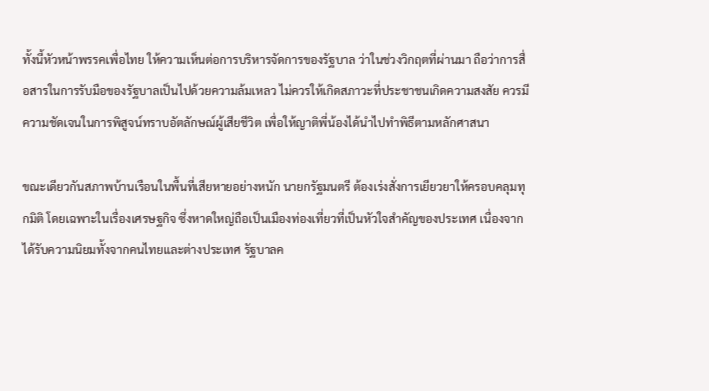ทั้งนี้หัวหน้าพรรคเพื่อไทย ให้ความเห็นต่อการบริหารจัดการของรัฐบาล ว่าในช่วงวิกฤตที่ผ่านมา ถือว่าการสื่อสารในการรับมือของรัฐบาลเป็นไปด้วยความล้มเหลว ไม่ควรให้เกิดสภาวะที่ประชาชนเกิดความสงสัย ควรมีความชัดเจนในการพิสูจน์ทราบอัตลักษณ์ผู้เสียชีวิต เพื่อให้ญาติพี่น้องได้นำไปทำพิธีตามหลักศาสนา

ขณะเดียวกันสภาพบ้านเรือนในพื้นที่เสียหายอย่างหนัก นายกรัฐมนตรี ต้องเร่งสั่งการเยียวยาให้ครอบคลุมทุกมิติ โดยเฉพาะในเรื่องเศรษฐกิจ ซึ่งหาดใหญ่ถือเป็นเมืองท่องเที่ยวที่เป็นหัวใจสำคัญของประเทศ เนื่องจากได้รับความนิยมทั้งจากคนไทยและต่างประเทศ รัฐบาลค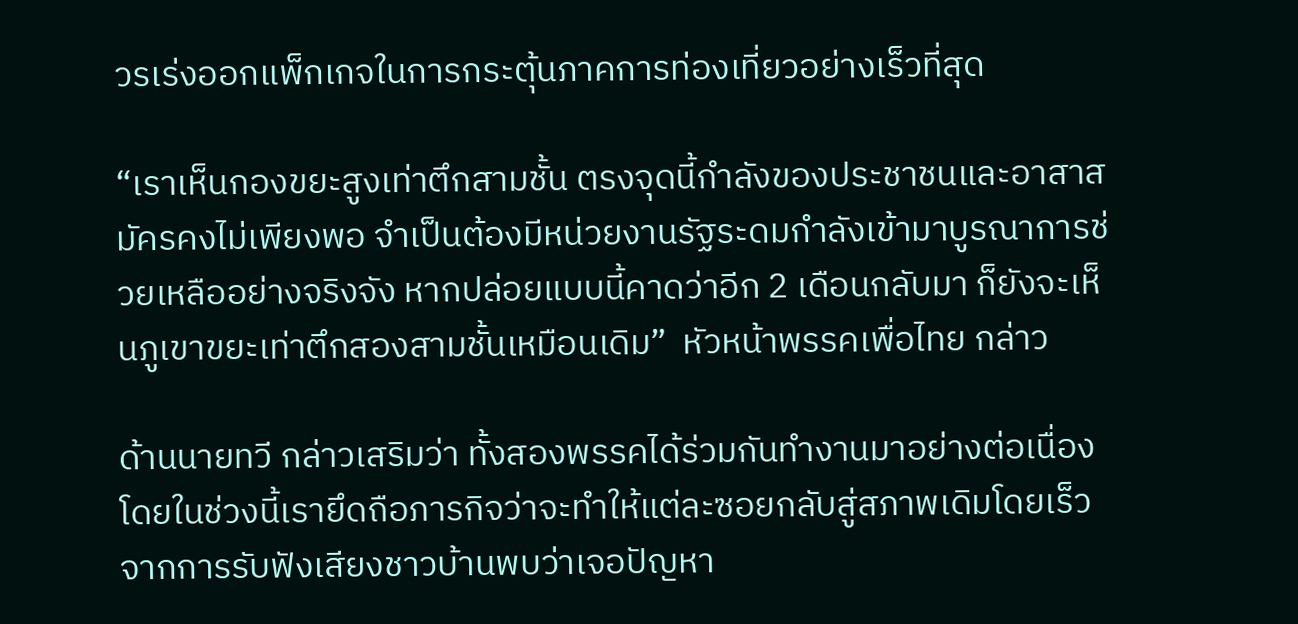วรเร่งออกแพ็กเกจในการกระตุ้นภาคการท่องเที่ยวอย่างเร็วที่สุด

“เราเห็นกองขยะสูงเท่าตึกสามชั้น ตรงจุดนี้กำลังของประชาชนและอาสาสมัครคงไม่เพียงพอ จำเป็นต้องมีหน่วยงานรัฐระดมกำลังเข้ามาบูรณาการช่วยเหลืออย่างจริงจัง หากปล่อยแบบนี้คาดว่าอีก 2 เดือนกลับมา ก็ยังจะเห็นภูเขาขยะเท่าตึกสองสามชั้นเหมือนเดิม”  หัวหน้าพรรคเพื่อไทย กล่าว

ด้านนายทวี กล่าวเสริมว่า ทั้งสองพรรคได้ร่วมกันทำงานมาอย่างต่อเนื่อง โดยในช่วงนี้เรายึดถือภารกิจว่าจะทำให้แต่ละซอยกลับสู่สภาพเดิมโดยเร็ว จากการรับฟังเสียงชาวบ้านพบว่าเจอปัญหา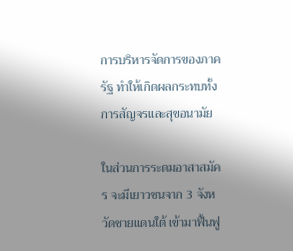การบริหารจัดการของภาครัฐ ทำให้เกิดผลกระทบทั้งการสัญจรและสุขอนามัย

ในส่วนการระดมอาสาสมัคร จะมีเยาวชนจาก 3 จังหวัดชายแดนใต้ เข้ามาฟื้นฟู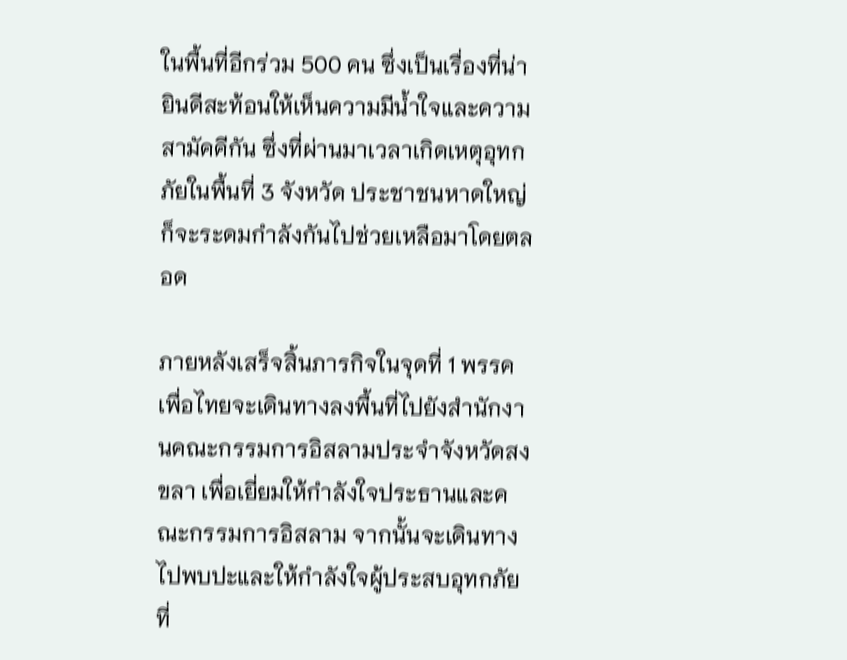ในพื้นที่อีกร่วม 500 คน ซึ่งเป็นเรื่องที่น่ายินดีสะท้อนให้เห็นความมีน้ำใจและความสามัคคีกัน ซึ่งที่ผ่านมาเวลาเกิดเหตุอุทกภัยในพื้นที่ 3 จังหวัด ประชาชนหาดใหญ่ก็จะระดมกำลังกันไปช่วยเหลือมาโดยตลอด

ภายหลังเสร็จสิ้นภารกิจในจุดที่ 1 พรรคเพื่อไทยจะเดินทางลงพื้นที่ไปยังสำนักงานคณะกรรมการอิสลามประจำจังหวัดสงขลา เพื่อเยี่ยมให้กำลังใจประธานและคณะกรรมการอิสลาม จากนั้นจะเดินทางไปพบปะและให้กำลังใจผู้ประสบอุทกภัย ที่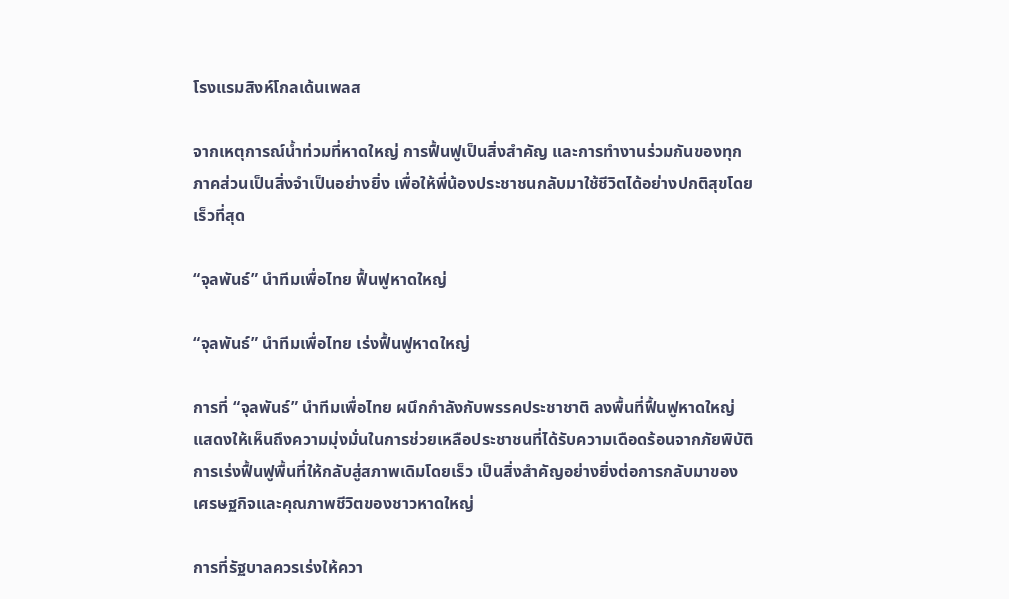โรงแรมสิงห์โกลเด้นเพลส

จากเหตุการณ์น้ำท่วมที่หาดใหญ่ การฟื้นฟูเป็นสิ่งสำคัญ และการทำงานร่วมกันของทุกภาคส่วนเป็นสิ่งจำเป็นอย่างยิ่ง เพื่อให้พี่น้องประชาชนกลับมาใช้ชีวิตได้อย่างปกติสุขโดยเร็วที่สุด

“จุลพันธ์” นำทีมเพื่อไทย ฟื้นฟูหาดใหญ่

“จุลพันธ์” นำทีมเพื่อไทย เร่งฟื้นฟูหาดใหญ่

การที่ “จุลพันธ์” นำทีมเพื่อไทย ผนึกกำลังกับพรรคประชาชาติ ลงพื้นที่ฟื้นฟูหาดใหญ่ แสดงให้เห็นถึงความมุ่งมั่นในการช่วยเหลือประชาชนที่ได้รับความเดือดร้อนจากภัยพิบัติ การเร่งฟื้นฟูพื้นที่ให้กลับสู่สภาพเดิมโดยเร็ว เป็นสิ่งสำคัญอย่างยิ่งต่อการกลับมาของเศรษฐกิจและคุณภาพชีวิตของชาวหาดใหญ่

การที่รัฐบาลควรเร่งให้ควา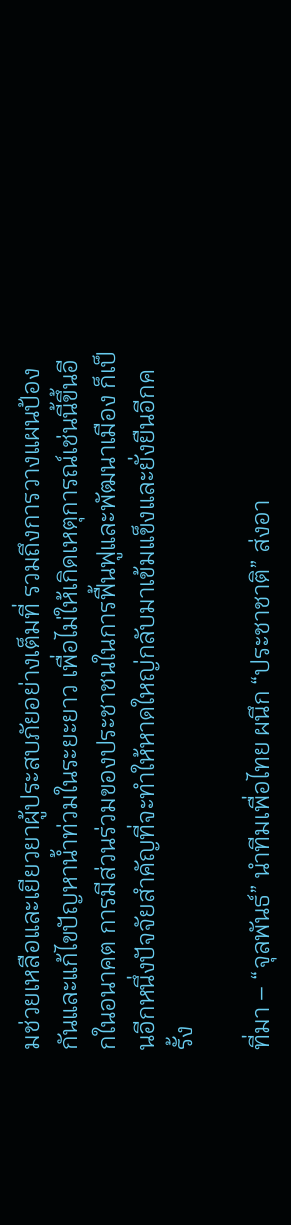มช่วยเหลือและเยียวยาผู้ประสบภัยอย่างเต็มที่ รวมถึงการวางแผนป้องกันและแก้ไขปัญหาน้ำท่วมในระยะยาว เพื่อไม่ให้เกิดเหตุการณ์เช่นนี้ขึ้นอีกในอนาคต การมีส่วนร่วมของประชาชนในการฟื้นฟูและพัฒนาเมือง ก็เป็นอีกหนึ่งปัจจัยสำคัญที่จะทำให้หาดใหญ่กลับมาเข้มแข็งและยั่งยืนอีกครั้ง

ที่มา – “จุลพันธ์” นำทีมเพื่อไทย ผนึก “ประชาชาติ” ส่งอา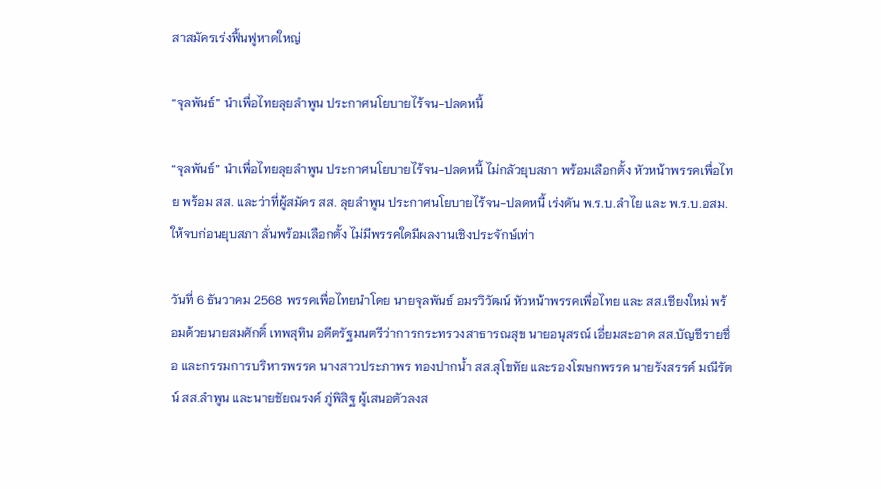สาสมัครเร่งฟื้นฟูหาดใหญ่

“จุลพันธ์” นำเพื่อไทยลุยลำพูน ประกาศนโยบายไร้จน-ปลดหนี้

“จุลพันธ์” นำเพื่อไทยลุยลำพูน ประกาศนโยบายไร้จน-ปลดหนี้ ไม่กลัวยุบสภา พร้อมเลือกตั้ง หัวหน้าพรรคเพื่อไทย พร้อม สส. และว่าที่ผู้สมัคร สส. ลุยลำพูน ประกาศนโยบายไร้จน-ปลดหนี้ เร่งดัน พ.ร.บ.ลำไย และ พ.ร.บ.อสม. ให้จบก่อนยุบสภา ลั่นพร้อมเลือกตั้ง ไม่มีพรรคใดมีผลงานเชิงประจักษ์เท่า

วันที่ 6 ธันวาคม 2568 พรรคเพื่อไทยนำโดย นายจุลพันธ์ อมรวิวัฒน์ หัวหน้าพรรคเพื่อไทย และ สส.เชียงใหม่ พร้อมด้วยนายสมศักดิ์ เทพสุทิน อดีตรัฐมนตรีว่าการกระทรวงสาธารณสุข นายอนุสรณ์ เอี่ยมสะอาด สส.บัญชีรายชื่อ และกรรมการบริหารพรรค นางสาวประภาพร ทองปากน้ำ สส.สุโขทัย และรองโฆษกพรรค นายรังสรรค์ มณีรัตน์ สส.ลำพูน และนายชัยณรงค์ ภู่พิสิฐ ผู้เสนอตัวลงส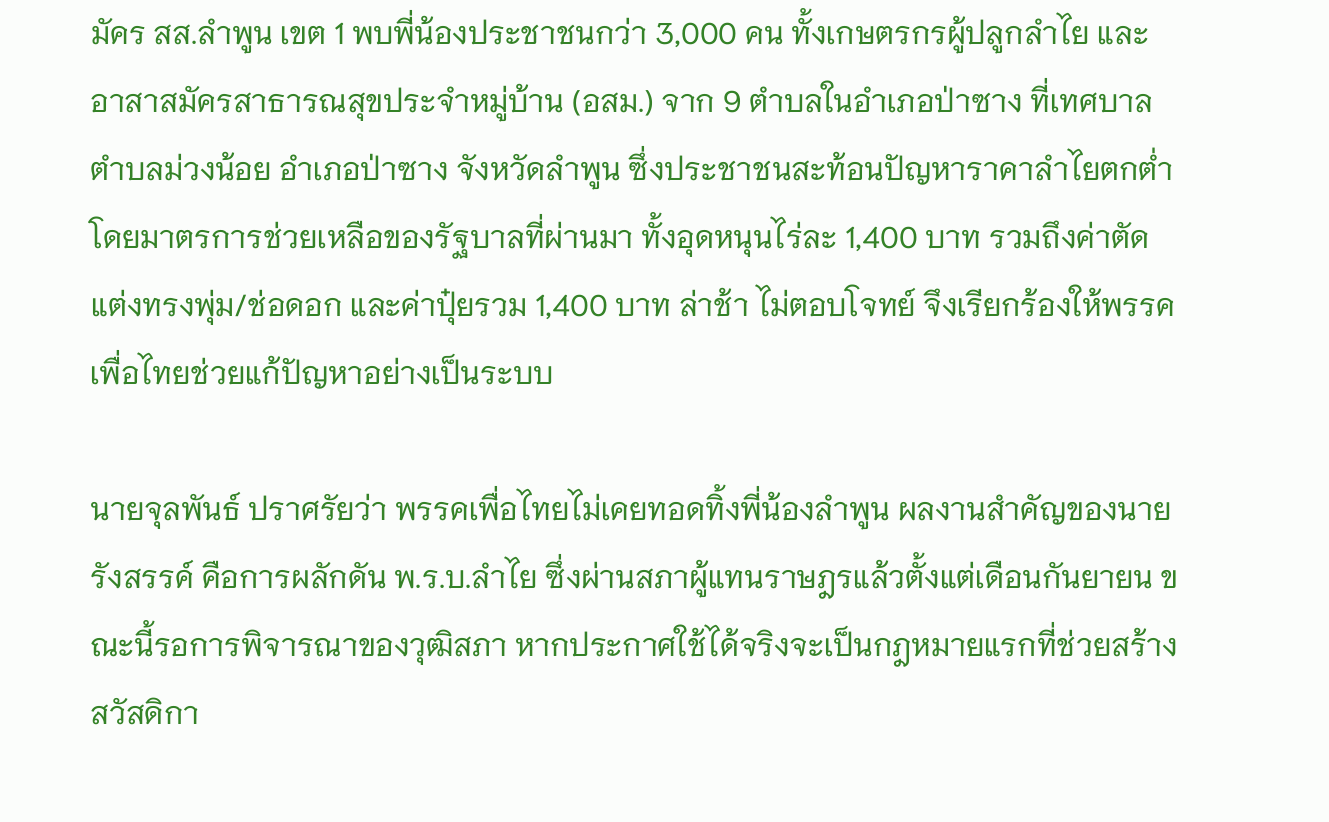มัคร สส.ลำพูน เขต 1 พบพี่น้องประชาชนกว่า 3,000 คน ทั้งเกษตรกรผู้ปลูกลำไย และอาสาสมัครสาธารณสุขประจำหมู่บ้าน (อสม.) จาก 9 ตำบลในอำเภอป่าซาง ที่เทศบาลตำบลม่วงน้อย อำเภอป่าซาง จังหวัดลำพูน ซึ่งประชาชนสะท้อนปัญหาราคาลำไยตกต่ำ โดยมาตรการช่วยเหลือของรัฐบาลที่ผ่านมา ทั้งอุดหนุนไร่ละ 1,400 บาท รวมถึงค่าตัดแต่งทรงพุ่ม/ช่อดอก และค่าปุ๋ยรวม 1,400 บาท ล่าช้า ไม่ตอบโจทย์ จึงเรียกร้องให้พรรคเพื่อไทยช่วยแก้ปัญหาอย่างเป็นระบบ

นายจุลพันธ์ ปราศรัยว่า พรรคเพื่อไทยไม่เคยทอดทิ้งพี่น้องลำพูน ผลงานสำคัญของนายรังสรรค์ คือการผลักดัน พ.ร.บ.ลำไย ซึ่งผ่านสภาผู้แทนราษฎรแล้วตั้งแต่เดือนกันยายน ขณะนี้รอการพิจารณาของวุฒิสภา หากประกาศใช้ได้จริงจะเป็นกฎหมายแรกที่ช่วยสร้างสวัสดิกา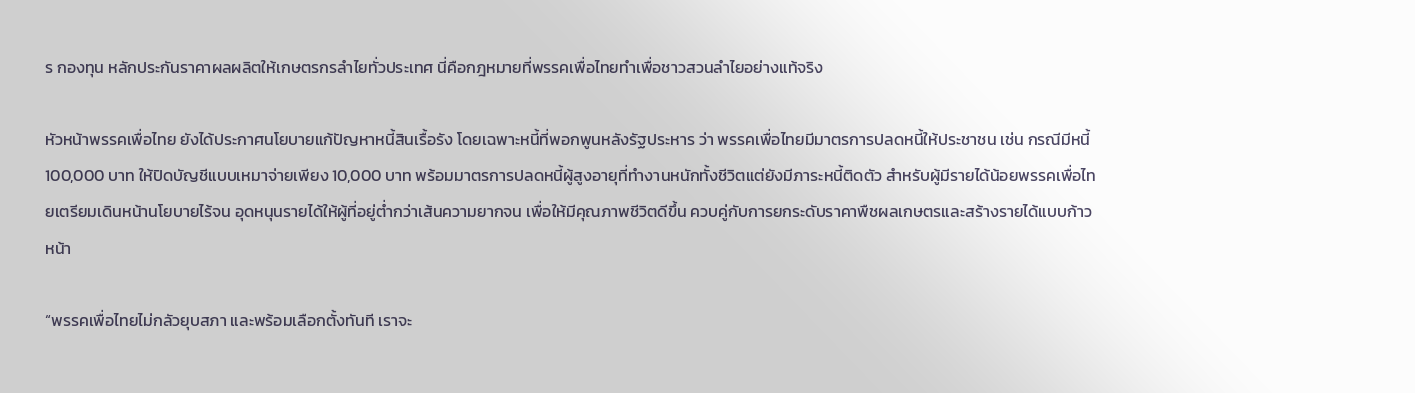ร กองทุน หลักประกันราคาผลผลิตให้เกษตรกรลำไยทั่วประเทศ นี่คือกฎหมายที่พรรคเพื่อไทยทำเพื่อชาวสวนลำไยอย่างแท้จริง

หัวหน้าพรรคเพื่อไทย ยังได้ประกาศนโยบายแก้ปัญหาหนี้สินเรื้อรัง โดยเฉพาะหนี้ที่พอกพูนหลังรัฐประหาร ว่า พรรคเพื่อไทยมีมาตรการปลดหนี้ให้ประชาชน เช่น กรณีมีหนี้ 100,000 บาท ให้ปิดบัญชีแบบเหมาจ่ายเพียง 10,000 บาท พร้อมมาตรการปลดหนี้ผู้สูงอายุที่ทำงานหนักทั้งชีวิตแต่ยังมีภาระหนี้ติดตัว สำหรับผู้มีรายได้น้อยพรรคเพื่อไทยเตรียมเดินหน้านโยบายไร้จน อุดหนุนรายได้ให้ผู้ที่อยู่ต่ำกว่าเส้นความยากจน เพื่อให้มีคุณภาพชีวิตดีขึ้น ควบคู่กับการยกระดับราคาพืชผลเกษตรและสร้างรายได้แบบก้าวหน้า

“พรรคเพื่อไทยไม่กลัวยุบสภา และพร้อมเลือกตั้งทันที เราจะ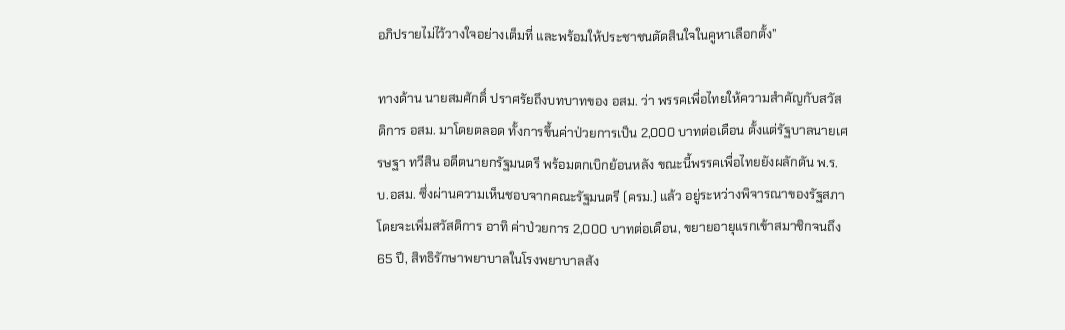อภิปรายไม่ไว้วางใจอย่างเต็มที่ และพร้อมให้ประชาชนตัดสินใจในคูหาเลือกตั้ง”

ทางด้าน นายสมศักดิ์ ปราศรัยถึงบทบาทของ อสม. ว่า พรรคเพื่อไทยให้ความสำคัญกับสวัสดิการ อสม. มาโดยตลอด ทั้งการขึ้นค่าป่วยการเป็น 2,000 บาทต่อเดือน ตั้งแต่รัฐบาลนายเศรษฐา ทวีสิน อดีตนายกรัฐมนตรี พร้อมตกเบิกย้อนหลัง ขณะนี้พรรคเพื่อไทยยังผลักดัน พ.ร.บ.อสม. ซึ่งผ่านความเห็นชอบจากคณะรัฐมนตรี (ครม.) แล้ว อยู่ระหว่างพิจารณาของรัฐสภา โดยจะเพิ่มสวัสดิการ อาทิ ค่าป่วยการ 2,000 บาทต่อเดือน, ขยายอายุแรกเข้าสมาชิกจนถึง 65 ปี, สิทธิรักษาพยาบาลในโรงพยาบาลสัง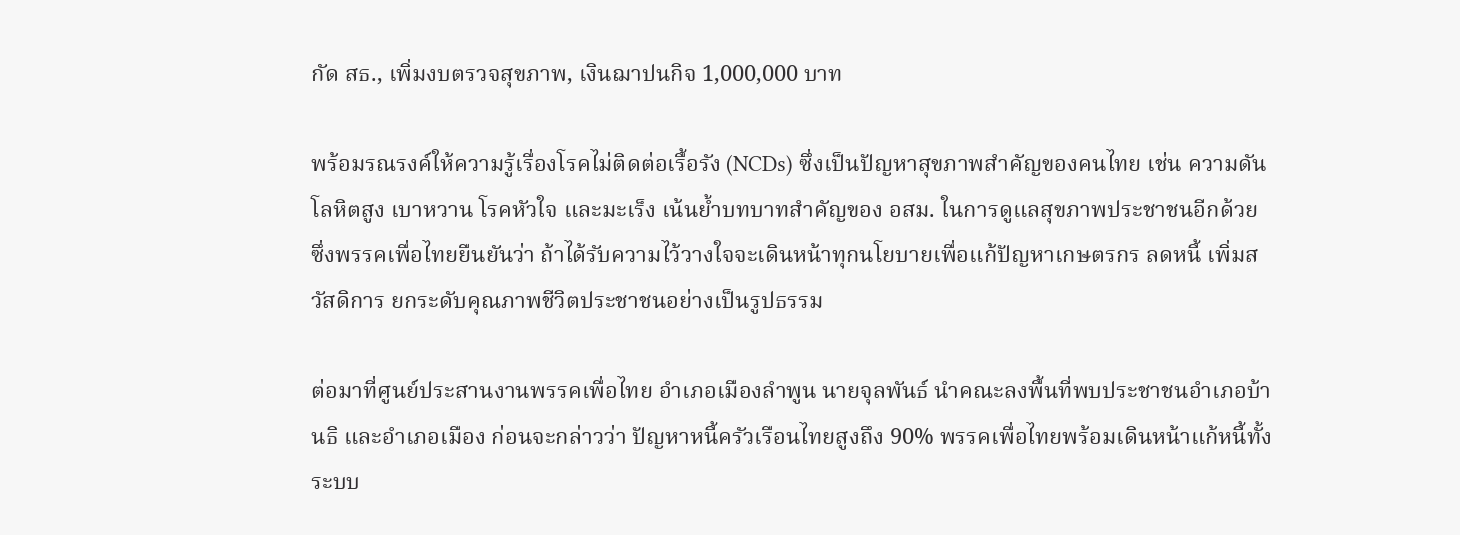กัด สธ., เพิ่มงบตรวจสุขภาพ, เงินฌาปนกิจ 1,000,000 บาท

พร้อมรณรงค์ให้ความรู้เรื่องโรคไม่ติดต่อเรื้อรัง (NCDs) ซึ่งเป็นปัญหาสุขภาพสำคัญของคนไทย เช่น ความดันโลหิตสูง เบาหวาน โรคหัวใจ และมะเร็ง เน้นย้ำบทบาทสำคัญของ อสม. ในการดูแลสุขภาพประชาชนอีกด้วย ซึ่งพรรคเพื่อไทยยืนยันว่า ถ้าได้รับความไว้วางใจจะเดินหน้าทุกนโยบายเพื่อแก้ปัญหาเกษตรกร ลดหนี้ เพิ่มสวัสดิการ ยกระดับคุณภาพชีวิตประชาชนอย่างเป็นรูปธรรม

ต่อมาที่ศูนย์ประสานงานพรรคเพื่อไทย อำเภอเมืองลำพูน นายจุลพันธ์ นำคณะลงพื้นที่พบประชาชนอำเภอบ้านธิ และอำเภอเมือง ก่อนจะกล่าวว่า ปัญหาหนี้ครัวเรือนไทยสูงถึง 90% พรรคเพื่อไทยพร้อมเดินหน้าแก้หนี้ทั้งระบบ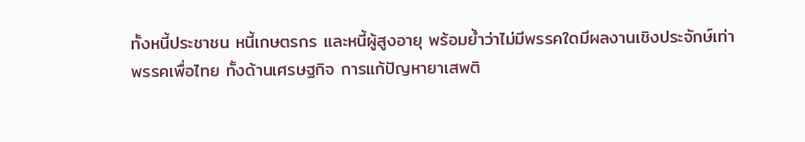ทั้งหนี้ประชาชน หนี้เกษตรกร และหนี้ผู้สูงอายุ พร้อมย้ำว่าไม่มีพรรคใดมีผลงานเชิงประจักษ์เท่าพรรคเพื่อไทย ทั้งด้านเศรษฐกิจ การแก้ปัญหายาเสพติ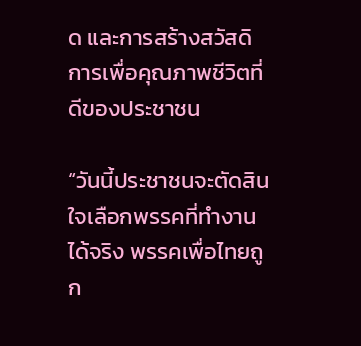ด และการสร้างสวัสดิการเพื่อคุณภาพชีวิตที่ดีของประชาชน

“วันนี้ประชาชนจะตัดสินใจเลือกพรรคที่ทำงานได้จริง พรรคเพื่อไทยถูก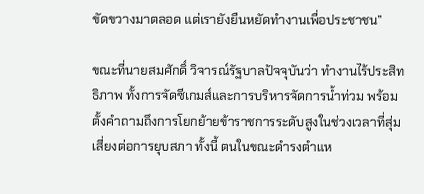ขัดขวางมาตลอด แต่เรายังยืนหยัดทำงานเพื่อประชาชน”

ขณะที่นายสมศักดิ์ วิจารณ์รัฐบาลปัจจุบันว่า ทำงานไร้ประสิทธิภาพ ทั้งการจัดซีเกมส์และการบริหารจัดการน้ำท่วม พร้อมตั้งคำถามถึงการโยกย้ายข้าราชการระดับสูงในช่วงเวลาที่สุ่มเสี่ยงต่อการยุบสภา ทั้งนี้ ตนในขณะดำรงตำแห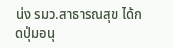น่ง รมว.สาธารณสุข ได้กดปุ่มอนุ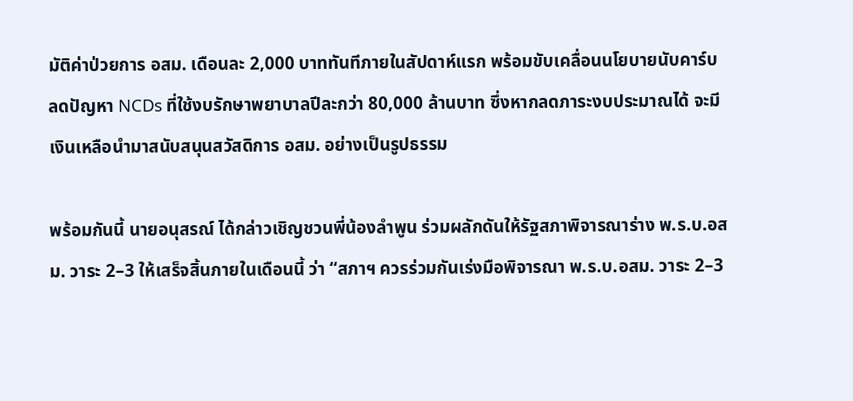มัติค่าป่วยการ อสม. เดือนละ 2,000 บาททันทีภายในสัปดาห์แรก พร้อมขับเคลื่อนนโยบายนับคาร์บ ลดปัญหา NCDs ที่ใช้งบรักษาพยาบาลปีละกว่า 80,000 ล้านบาท ซึ่งหากลดภาระงบประมาณได้ จะมีเงินเหลือนำมาสนับสนุนสวัสดิการ อสม. อย่างเป็นรูปธรรม

พร้อมกันนี้ นายอนุสรณ์ ได้กล่าวเชิญชวนพี่น้องลำพูน ร่วมผลักดันให้รัฐสภาพิจารณาร่าง พ.ร.บ.อสม. วาระ 2–3 ให้เสร็จสิ้นภายในเดือนนี้ ว่า “สภาฯ ควรร่วมกันเร่งมือพิจารณา พ.ร.บ.อสม. วาระ 2–3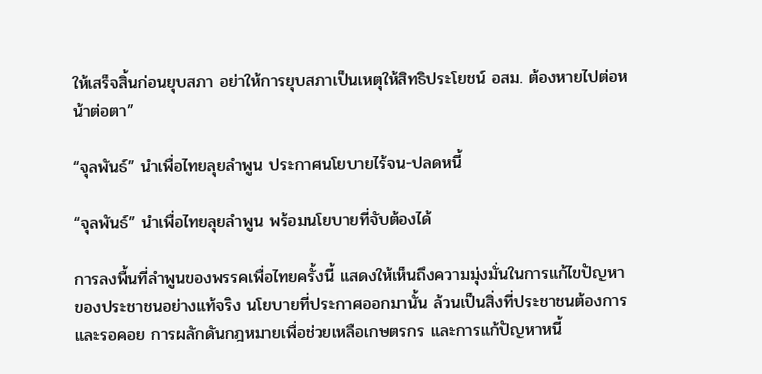ให้เสร็จสิ้นก่อนยุบสภา อย่าให้การยุบสภาเป็นเหตุให้สิทธิประโยชน์ อสม. ต้องหายไปต่อหน้าต่อตา”

“จุลพันธ์” นำเพื่อไทยลุยลำพูน ประกาศนโยบายไร้จน-ปลดหนี้

“จุลพันธ์” นำเพื่อไทยลุยลำพูน พร้อมนโยบายที่จับต้องได้

การลงพื้นที่ลำพูนของพรรคเพื่อไทยครั้งนี้ แสดงให้เห็นถึงความมุ่งมั่นในการแก้ไขปัญหาของประชาชนอย่างแท้จริง นโยบายที่ประกาศออกมานั้น ล้วนเป็นสิ่งที่ประชาชนต้องการ และรอคอย การผลักดันกฎหมายเพื่อช่วยเหลือเกษตรกร และการแก้ปัญหาหนี้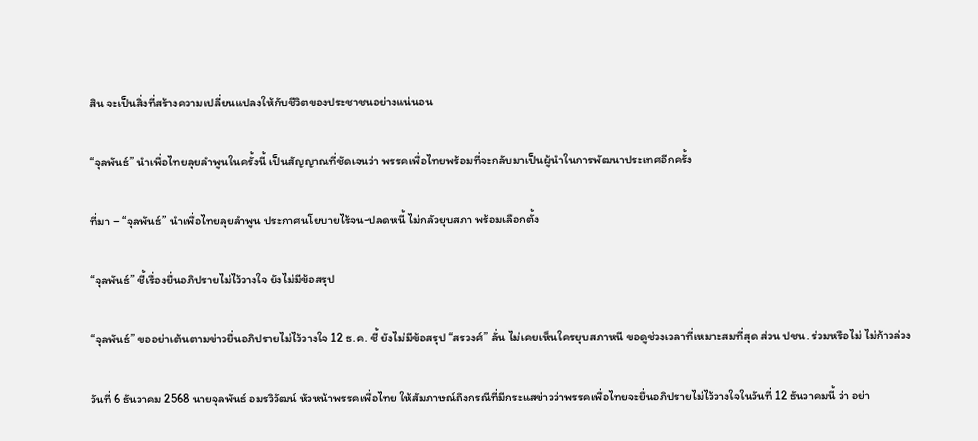สิน จะเป็นสิ่งที่สร้างความเปลี่ยนแปลงให้กับชีวิตของประชาชนอย่างแน่นอน

“จุลพันธ์” นำเพื่อไทยลุยลำพูนในครั้งนี้ เป็นสัญญาณที่ชัดเจนว่า พรรคเพื่อไทยพร้อมที่จะกลับมาเป็นผู้นำในการพัฒนาประเทศอีกครั้ง

ที่มา – “จุลพันธ์” นำเพื่อไทยลุยลำพูน ประกาศนโยบายไร้จน-ปลดหนี้ ไม่กลัวยุบสภา พร้อมเลือกตั้ง

“จุลพันธ์” ชี้เรื่องยื่นอภิปรายไม่ไว้วางใจ ยังไม่มีข้อสรุป

“จุลพันธ์” ขออย่าเต้นตามข่าวยื่นอภิปรายไม่ไว้วางใจ 12 ธ.ค. ชี้ ยังไม่มีข้อสรุป “สรวงศ์” ลั่น ไม่เคยเห็นใครยุบสภาหนี ขอดูช่วงเวลาที่เหมาะสมที่สุด ส่วน ปชน. ร่วมหรือไม่ ไม่ก้าวล่วง

วันที่ 6 ธันวาคม 2568 นายจุลพันธ์ อมรวิวัฒน์ หัวหน้าพรรคเพื่อไทย ให้สัมภาษณ์ถึงกรณีที่มีกระแสข่าวว่าพรรคเพื่อไทยจะยื่นอภิปรายไม่ไว้วางใจในวันที่ 12 ธันวาคมนี้ ว่า อย่า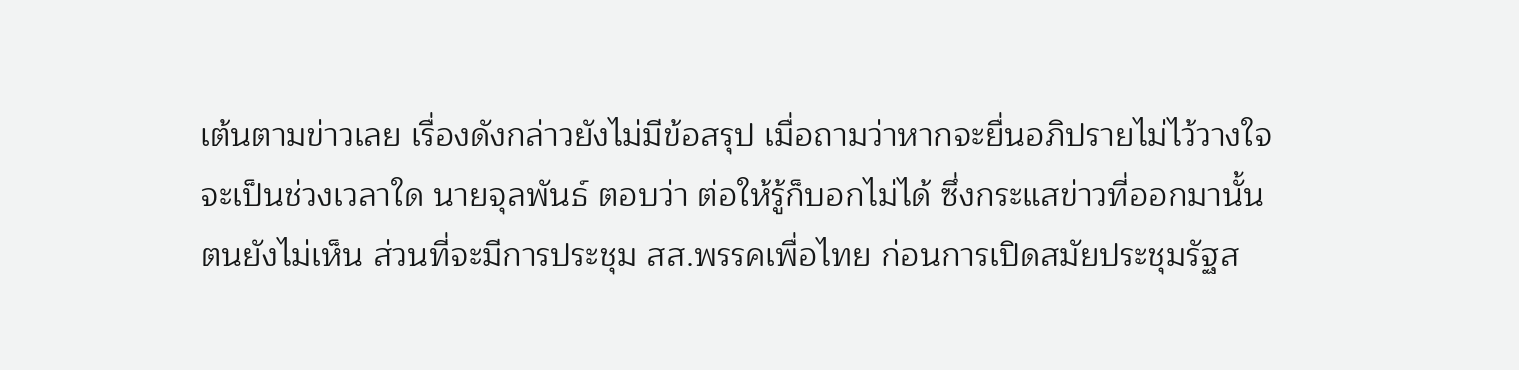เต้นตามข่าวเลย เรื่องดังกล่าวยังไม่มีข้อสรุป เมื่อถามว่าหากจะยื่นอภิปรายไม่ไว้วางใจจะเป็นช่วงเวลาใด นายจุลพันธ์ ตอบว่า ต่อให้รู้ก็บอกไม่ได้ ซึ่งกระแสข่าวที่ออกมานั้นตนยังไม่เห็น ส่วนที่จะมีการประชุม สส.พรรคเพื่อไทย ก่อนการเปิดสมัยประชุมรัฐส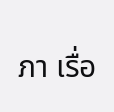ภา เรื่อ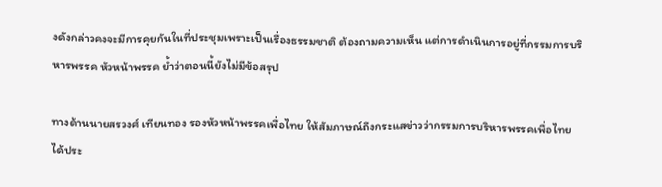งดังกล่าวคงจะมีการคุยกันในที่ประชุมเพราะเป็นเรื่องธรรมชาติ ต้องถามความเห็น แต่การดำเนินการอยู่ที่กรรมการบริหารพรรค หัวหน้าพรรค ย้ำว่าตอนนี้ยังไม่มีข้อสรุป

ทางด้านนายสรวงศ์ เทียนทอง รองหัวหน้าพรรคเพื่อไทย ให้สัมภาษณ์ถึงกระแสข่าวว่ากรรมการบริหารพรรคเพื่อไทย ได้ประ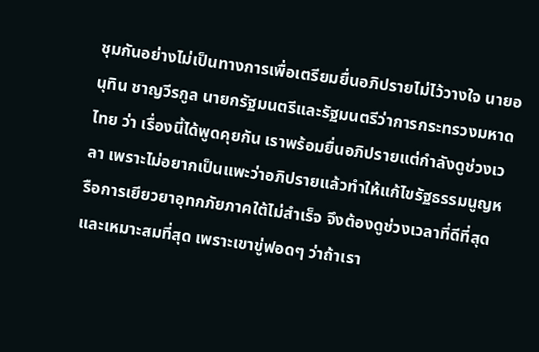ชุมกันอย่างไม่เป็นทางการเพื่อเตรียมยื่นอภิปรายไม่ไว้วางใจ นายอนุทิน ชาญวีรกูล นายกรัฐมนตรีและรัฐมนตรีว่าการกระทรวงมหาดไทย ว่า เรื่องนี้ได้พูดคุยกัน เราพร้อมยื่นอภิปรายแต่กำลังดูช่วงเวลา เพราะไม่อยากเป็นแพะว่าอภิปรายแล้วทำให้แก้ไขรัฐธรรมนูญหรือการเยียวยาอุทกภัยภาคใต้ไม่สำเร็จ จึงต้องดูช่วงเวลาที่ดีที่สุดและเหมาะสมที่สุด เพราะเขาขู่ฟอดๆ ว่าถ้าเรา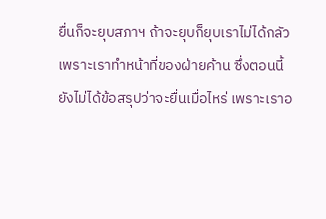ยื่นก็จะยุบสภาฯ ถ้าจะยุบก็ยุบเราไม่ได้กลัว เพราะเราทำหน้าที่ของฝ่ายค้าน ซึ่งตอนนี้ยังไม่ได้ข้อสรุปว่าจะยื่นเมื่อไหร่ เพราะเราอ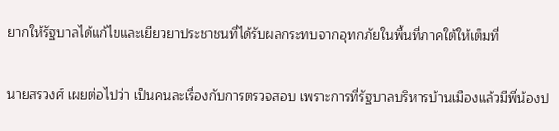ยากให้รัฐบาลได้แก้ไขและเยียวยาประชาชนที่ได้รับผลกระทบจากอุทกภัยในพื้นที่ภาคใต้ให้เต็มที่

นายสรวงศ์ เผยต่อไปว่า เป็นคนละเรื่องกับการตรวจสอบ เพราะการที่รัฐบาลบริหารบ้านเมืองแล้วมีพี่น้องป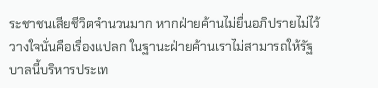ระชาชนเสียชีวิตจำนวนมาก หากฝ่ายค้านไม่ยื่นอภิปรายไม่ไว้วางใจนั่นคือเรื่องแปลก ในฐานะฝ่ายค้านเราไม่สามารถให้รัฐบาลนี้บริหารประเท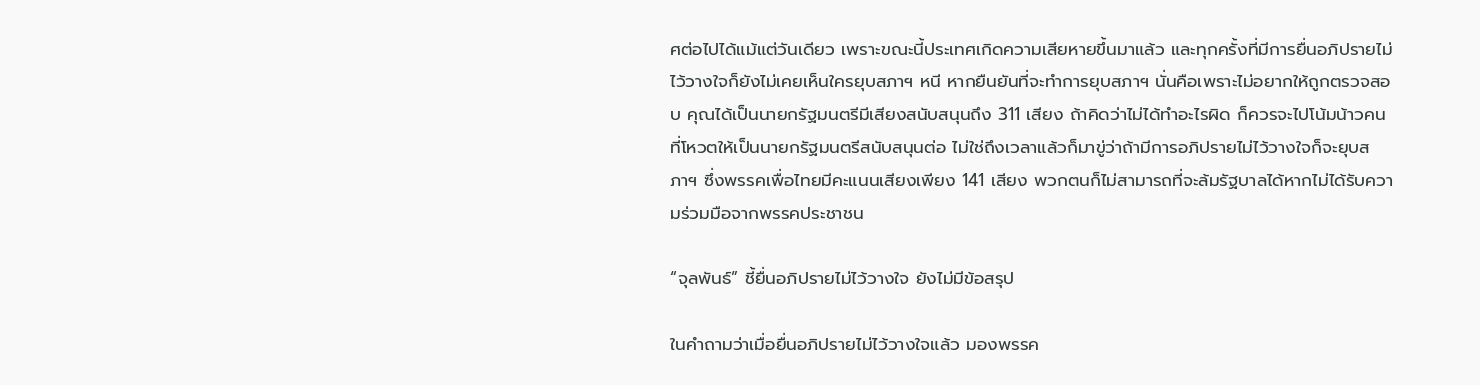ศต่อไปได้แม้แต่วันเดียว เพราะขณะนี้ประเทศเกิดความเสียหายขึ้นมาแล้ว และทุกครั้งที่มีการยื่นอภิปรายไม่ไว้วางใจก็ยังไม่เคยเห็นใครยุบสภาฯ หนี หากยืนยันที่จะทำการยุบสภาฯ นั่นคือเพราะไม่อยากให้ถูกตรวจสอบ คุณได้เป็นนายกรัฐมนตรีมีเสียงสนับสนุนถึง 311 เสียง ถ้าคิดว่าไม่ได้ทำอะไรผิด ก็ควรจะไปโน้มน้าวคนที่โหวตให้เป็นนายกรัฐมนตรีสนับสนุนต่อ ไม่ใช่ถึงเวลาแล้วก็มาขู่ว่าถ้ามีการอภิปรายไม่ไว้วางใจก็จะยุบสภาฯ ซึ่งพรรคเพื่อไทยมีคะแนนเสียงเพียง 141 เสียง พวกตนก็ไม่สามารถที่จะล้มรัฐบาลได้หากไม่ได้รับความร่วมมือจากพรรคประชาชน

“จุลพันธ์” ชี้ยื่นอภิปรายไม่ไว้วางใจ ยังไม่มีข้อสรุป

ในคำถามว่าเมื่อยื่นอภิปรายไม่ไว้วางใจแล้ว มองพรรค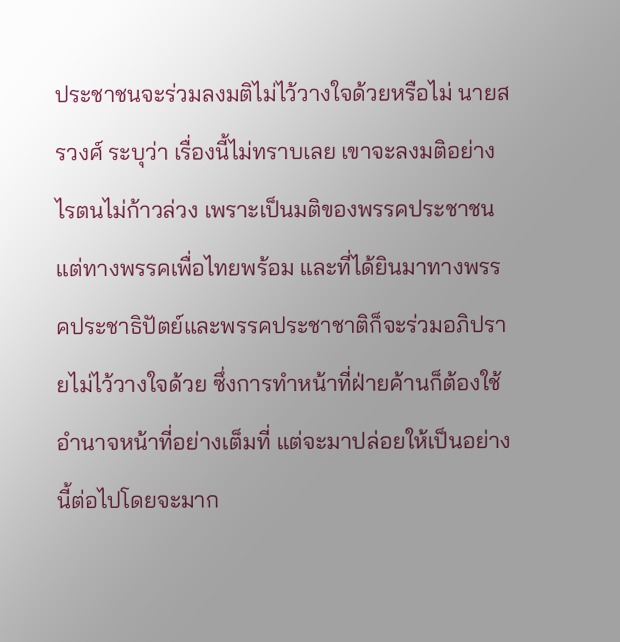ประชาชนจะร่วมลงมติไม่ไว้วางใจด้วยหรือไม่ นายสรวงศ์ ระบุว่า เรื่องนี้ไม่ทราบเลย เขาจะลงมติอย่างไรตนไม่ก้าวล่วง เพราะเป็นมติของพรรคประชาชน แต่ทางพรรคเพื่อไทยพร้อม และที่ได้ยินมาทางพรรคประชาธิปัตย์และพรรคประชาชาติก็จะร่วมอภิปรายไม่ไว้วางใจด้วย ซึ่งการทำหน้าที่ฝ่ายค้านก็ต้องใช้อำนาจหน้าที่อย่างเต็มที่ แต่จะมาปล่อยให้เป็นอย่างนี้ต่อไปโดยจะมาก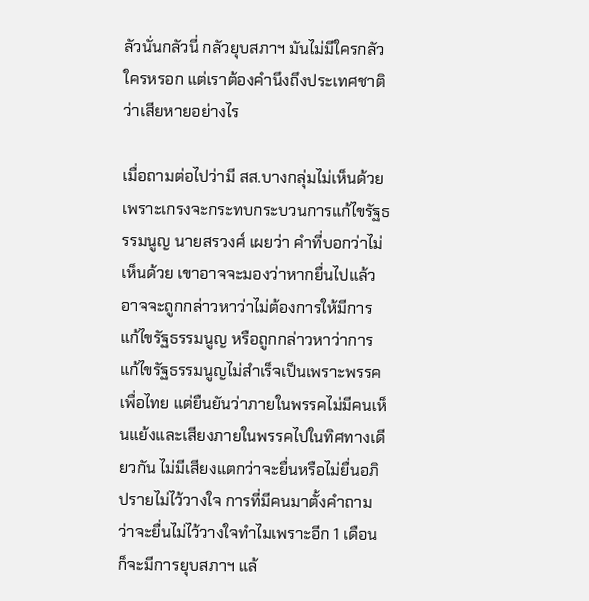ลัวนั่นกลัวนี่ กลัวยุบสภาฯ มันไม่มีใครกลัวใครหรอก แต่เราต้องคำนึงถึงประเทศชาติว่าเสียหายอย่างไร

เมื่อถามต่อไปว่ามี สส.บางกลุ่มไม่เห็นด้วย เพราะเกรงจะกระทบกระบวนการแก้ไขรัฐธรรมนูญ นายสรวงศ์ เผยว่า คำที่บอกว่าไม่เห็นด้วย เขาอาจจะมองว่าหากยื่นไปแล้วอาจจะถูกกล่าวหาว่าไม่ต้องการให้มีการแก้ไขรัฐธรรมนูญ หรือถูกกล่าวหาว่าการแก้ไขรัฐธรรมนูญไม่สำเร็จเป็นเพราะพรรคเพื่อไทย แต่ยืนยันว่าภายในพรรคไม่มีคนเห็นแย้งและเสียงภายในพรรคไปในทิศทางเดียวกัน ไม่มีเสียงแตกว่าจะยื่นหรือไม่ยื่นอภิปรายไม่ไว้วางใจ การที่มีคนมาตั้งคำถามว่าจะยื่นไม่ไว้วางใจทำไมเพราะอีก 1 เดือน ก็จะมีการยุบสภาฯ แล้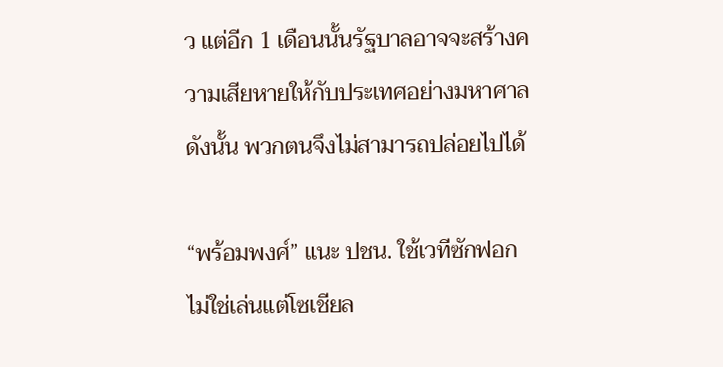ว แต่อีก 1 เดือนนั้นรัฐบาลอาจจะสร้างความเสียหายให้กับประเทศอย่างมหาศาล ดังนั้น พวกตนจึงไม่สามารถปล่อยไปได้

“พร้อมพงศ์” แนะ ปชน. ใช้เวทีซักฟอก ไม่ใช่เล่นแต่โซเชียล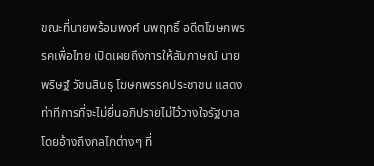ขณะที่นายพร้อมพงศ์ นพฤทธิ์ อดีตโฆษกพรรคเพื่อไทย เปิดเผยถึงการให้สัมภาษณ์ นายพริษฐ์ วัชนสินธุ โฆษกพรรคประชาชน แสดงท่าทีการที่จะไม่ยื่นอภิปรายไม่ไว้วางใจรัฐบาล โดยอ้างถึงกลไกต่างๆ ที่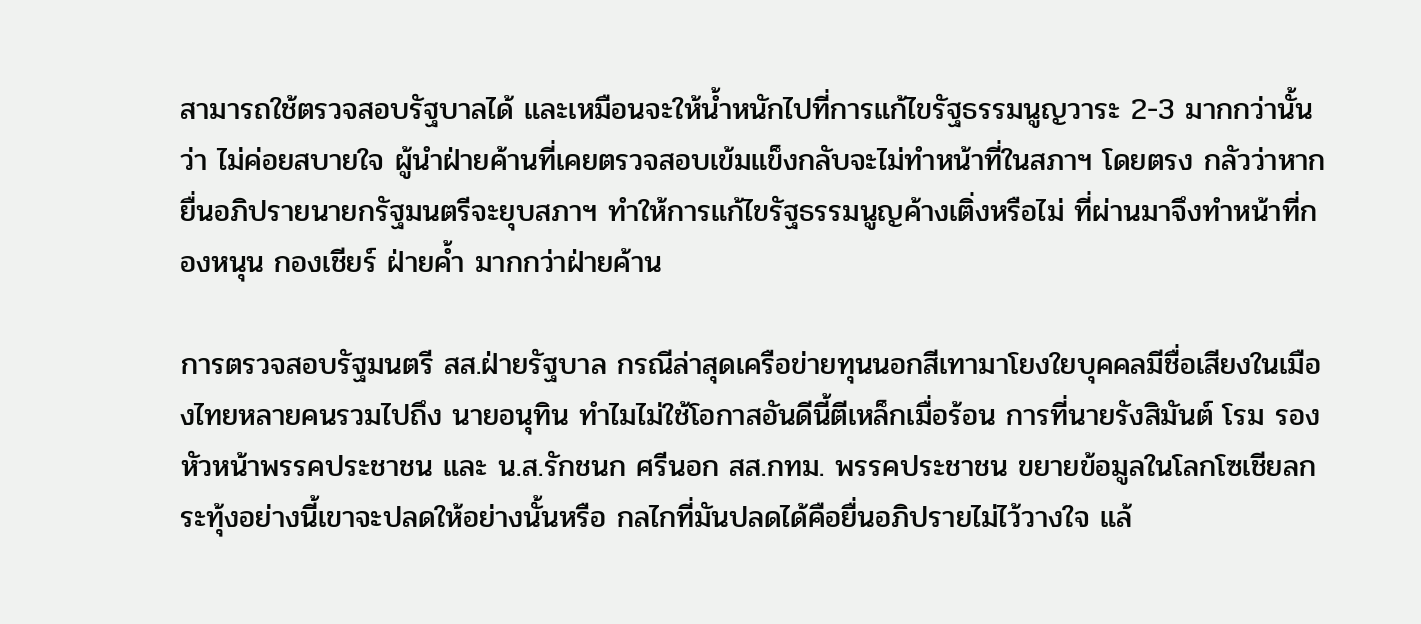สามารถใช้ตรวจสอบรัฐบาลได้ และเหมือนจะให้น้ำหนักไปที่การแก้ไขรัฐธรรมนูญวาระ 2-3 มากกว่านั้น ว่า ไม่ค่อยสบายใจ ผู้นำฝ่ายค้านที่เคยตรวจสอบเข้มแข็งกลับจะไม่ทำหน้าที่ในสภาฯ โดยตรง กลัวว่าหากยื่นอภิปรายนายกรัฐมนตรีจะยุบสภาฯ ทำให้การแก้ไขรัฐธรรมนูญค้างเติ่งหรือไม่ ที่ผ่านมาจึงทำหน้าที่กองหนุน กองเชียร์ ฝ่ายค้ำ มากกว่าฝ่ายค้าน

การตรวจสอบรัฐมนตรี สส.ฝ่ายรัฐบาล กรณีล่าสุดเครือข่ายทุนนอกสีเทามาโยงใยบุคคลมีชื่อเสียงในเมืองไทยหลายคนรวมไปถึง นายอนุทิน ทำไมไม่ใช้โอกาสอันดีนี้ตีเหล็กเมื่อร้อน การที่นายรังสิมันต์ โรม รองหัวหน้าพรรคประชาชน และ น.ส.รักชนก ศรีนอก สส.กทม. พรรคประชาชน ขยายข้อมูลในโลกโซเชียลกระทุ้งอย่างนี้เขาจะปลดให้อย่างนั้นหรือ กลไกที่มันปลดได้คือยื่นอภิปรายไม่ไว้วางใจ แล้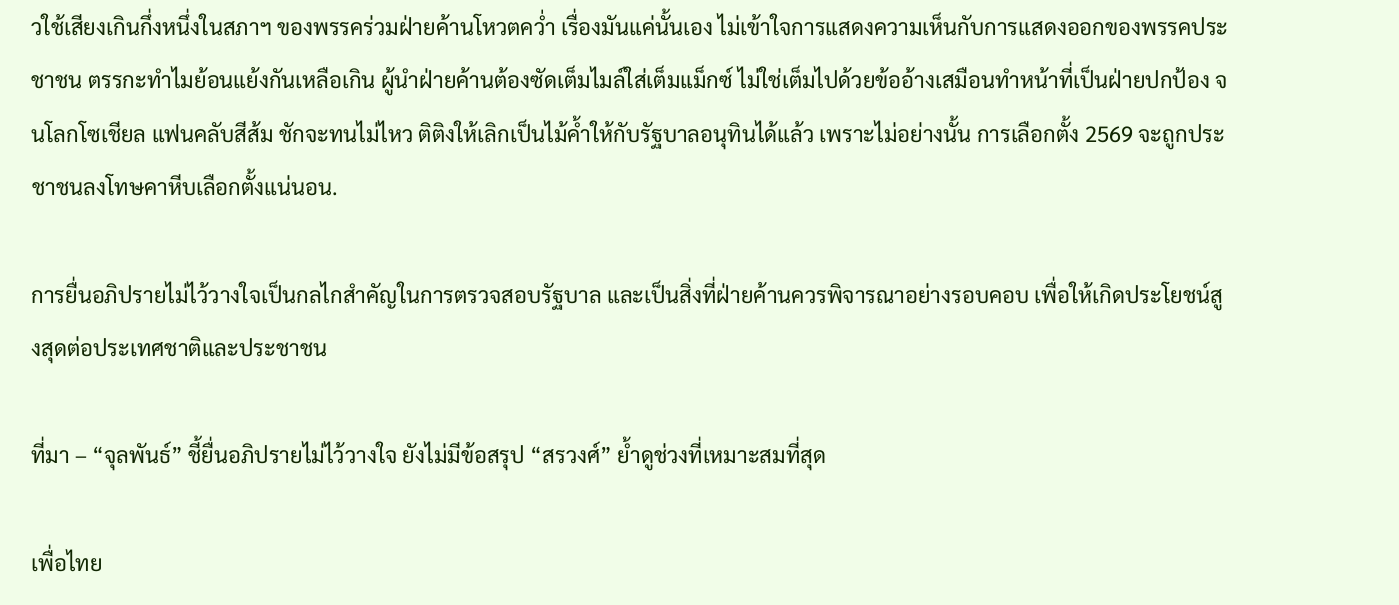วใช้เสียงเกินกึ่งหนึ่งในสภาฯ ของพรรคร่วมฝ่ายค้านโหวตคว่ำ เรื่องมันแค่นั้นเอง ไม่เข้าใจการแสดงความเห็นกับการแสดงออกของพรรคประชาชน ตรรกะทำไมย้อนแย้งกันเหลือเกิน ผู้นำฝ่ายค้านต้องซัดเต็มไมล์ใส่เต็มแม็กซ์ ไม่ใช่เต็มไปด้วยข้ออ้างเสมือนทำหน้าที่เป็นฝ่ายปกป้อง จนโลกโซเชียล แฟนคลับสีส้ม ชักจะทนไม่ไหว ติติงให้เลิกเป็นไม้ค้ำให้กับรัฐบาลอนุทินได้แล้ว เพราะไม่อย่างนั้น การเลือกตั้ง 2569 จะถูกประชาชนลงโทษคาหีบเลือกตั้งแน่นอน.

การยื่นอภิปรายไม่ไว้วางใจเป็นกลไกสำคัญในการตรวจสอบรัฐบาล และเป็นสิ่งที่ฝ่ายค้านควรพิจารณาอย่างรอบคอบ เพื่อให้เกิดประโยชน์สูงสุดต่อประเทศชาติและประชาชน

ที่มา – “จุลพันธ์” ชี้ยื่นอภิปรายไม่ไว้วางใจ ยังไม่มีข้อสรุป “สรวงศ์” ย้ำดูช่วงที่เหมาะสมที่สุด

เพื่อไทย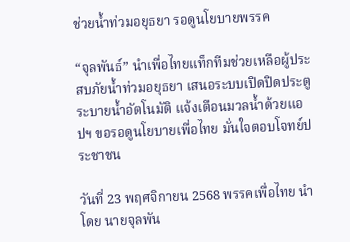ช่วยน้ำท่วมอยุธยา รอดูนโยบายพรรค

“จุลพันธ์” นำเพื่อไทยแท็กทีมช่วยเหลือผู้ประสบภัยน้ำท่วมอยุธยา เสนอระบบเปิดปิดประตูระบายน้ำอัตโนมัติ แจ้งเตือนมวลน้ำด้วยแอปฯ ขอรอดูนโยบายเพื่อไทย มั่นใจตอบโจทย์ประชาชน

วันที่ 23 พฤศจิกายน 2568 พรรคเพื่อไทย นำโดย นายจุลพัน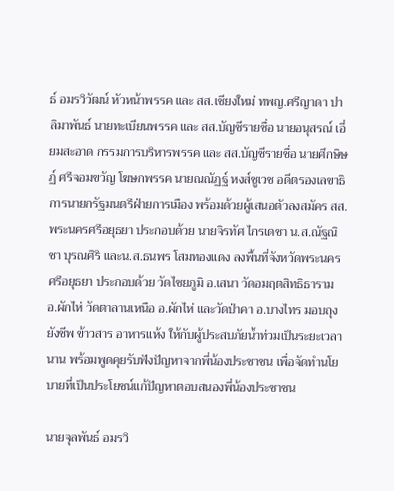ธ์ อมรวิวัฒน์ หัวหน้าพรรค และ สส.เชียงใหม่ ทพญ.ศรีญาดา ปาลิมาพันธ์ นายทะเบียนพรรค และ สส.บัญชีรายชื่อ นายอนุสรณ์ เอี่ยมสะอาด กรรมการบริหารพรรค และ สส.บัญชีรายชื่อ นายศึกษิษฏ์ ศรีจอมขวัญ โฆษกพรรค นายณณัฏฐ์ หงส์ชูเวช อดีตรองเลขาธิการนายกรัฐมนตรีฝ่ายการเมือง พร้อมด้วยผู้เสนอตัวลงสมัคร สส.พระนครศรีอยุธยา ประกอบด้วย นายจิรทัศ ไกรเดชา น.ส.ณัฐณิชา บุรณศิริ และน.ส.ธนพร โสมทองแดง ลงพื้นที่จังหวัดพระนครศรีอยุธยา ประกอบด้วย วัดไชยภูมิ อ.เสนา วัดอมฤตสิทธิธาราม อ.ผักไห่ วัดตาลานเหนือ อ.ผักไห่ และวัดป่าคา อ.บางไทร มอบถุงยังชีพ ข้าวสาร อาหารแห้ง ให้กับผู้ประสบภัยน้ำท่วมเป็นระยะเวลานาน พร้อมพูดคุยรับฟังปัญหาจากพี่น้องประชาชน เพื่อจัดทำนโยบายที่เป็นประโยชน์แก้ปัญหาตอบสนองพี่น้องประชาชน

นายจุลพันธ์ อมรวิ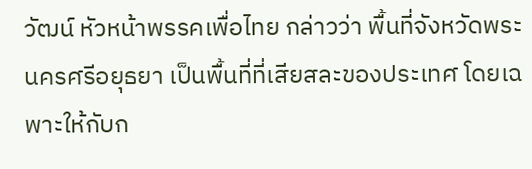วัฒน์ หัวหน้าพรรคเพื่อไทย กล่าวว่า พื้นที่จังหวัดพระนครศรีอยุธยา เป็นพื้นที่ที่เสียสละของประเทศ โดยเฉพาะให้กับก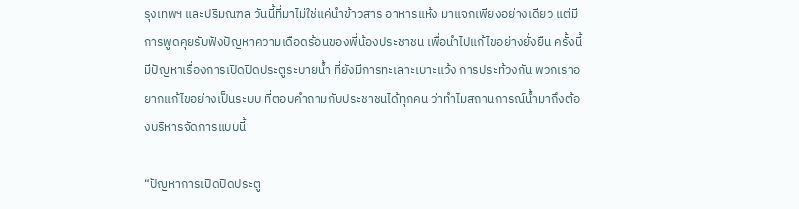รุงเทพฯ และปริมณฑล วันนี้ที่มาไม่ใช่แค่นำข้าวสาร อาหารแห้ง มาแจกเพียงอย่างเดียว แต่มีการพูดคุยรับฟังปัญหาความเดือดร้อนของพี่น้องประชาชน เพื่อนำไปแก้ไขอย่างยั่งยืน ครั้งนี้มีปัญหาเรื่องการเปิดปิดประตูระบายน้ำ ที่ยังมีการทะเลาะเบาะแว้ง การประท้วงกัน พวกเราอยากแก้ไขอย่างเป็นระบบ ที่ตอบคำถามกับประชาชนได้ทุกคน ว่าทำไมสถานการณ์น้ำมาถึงต้องบริหารจัดการแบบนี้

“ปัญหาการเปิดปิดประตู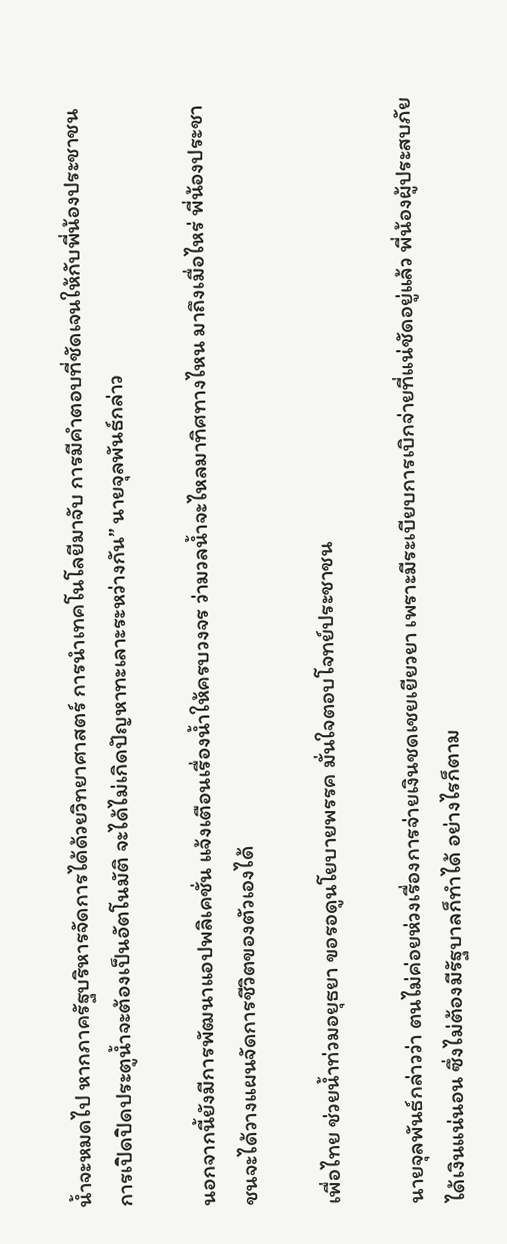น้ำจะหมดไป หากภาครัฐบริหารจัดการได้ด้วยวิทยาศาสตร์ การนำเทคโนโลยีมาจับ การมีคำตอบที่ชัดเจนให้กับพี่น้องประชาชน การเปิดปิดประตูน้ำจะต้องเป็นอัตโนมัติ จะได้ไม่เกิดปัญหาทะเลาะระหว่างกัน” นายจุลพันธ์กล่าว

นอกจากนี้ยังมีการพัฒนาแอปพลิเคชั่น แจ้งเตือนเรื่องน้ำให้ครบวงจร ว่ามวลน้ำจะไหลมาทิศทางไหน มาถึงเมื่อไหร่ พี่น้องประชาชนจะได้วางแผนจัดการชีวิตของตัวเองได้

เพื่อไทย ช่วยน้ำท่วมอยุธยา ขอรอดูนโยบายพรรค มั่นใจตอบโจทย์ประชาชน

นายจุลพันธ์กล่าวว่า ตนไม่ค่อยห่วงเรื่องการจ่ายเงินชดเชยเยียวยา เพราะมีระเบียบการเบิกจ่ายที่แน่ชัดอยู่แล้ว พี่น้องผู้ประสบภัยได้เงินแน่นอน ซึ่งไม่ต้องมีรัฐบาลก็ทำได้ อย่างไรก็ตาม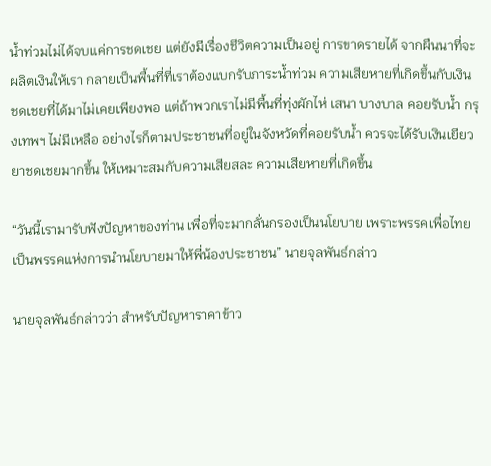น้ำท่วมไม่ได้จบแค่การชดเชย แต่ยังมีเรื่องชีวิตความเป็นอยู่ การขาดรายได้ จากผืนนาที่จะผลิตเงินให้เรา กลายเป็นพื้นที่ที่เราต้องแบกรับภาระน้ำท่วม ความเสียหายที่เกิดขึ้นกับเงินชดเชยที่ได้มาไม่เคยเพียงพอ แต่ถ้าพวกเราไม่มีพื้นที่ทุ่งผักไห่ เสนา บางบาล คอยรับน้ำ กรุงเทพฯ ไม่มีเหลือ อย่างไรก็ตามประชาชนที่อยู่ในจังหวัดที่คอยรับน้ำ ควรจะได้รับเงินเยียวยาชดเชยมากขึ้น ให้เหมาะสมกับความเสียสละ ความเสียหายที่เกิดขึ้น

“วันนี้เรามารับฟังปัญหาของท่าน เพื่อที่จะมากลั่นกรองเป็นนโยบาย เพราะพรรคเพื่อไทยเป็นพรรคแห่งการนำนโยบายมาให้พี่น้องประชาชน” นายจุลพันธ์กล่าว

นายจุลพันธ์กล่าวว่า สำหรับปัญหาราคาข้าว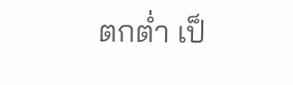ตกต่ำ เป็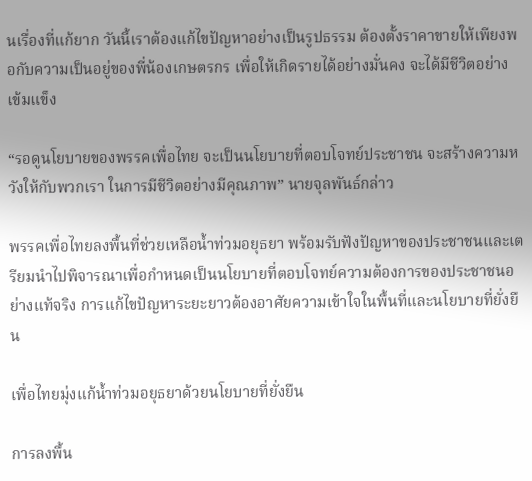นเรื่องที่แก้ยาก วันนี้เราต้องแก้ไขปัญหาอย่างเป็นรูปธรรม ต้องตั้งราคาขายให้เพียงพอกับความเป็นอยู่ของพี่น้องเกษตรกร เพื่อให้เกิดรายได้อย่างมั่นคง จะได้มีชีวิตอย่างเข้มแข็ง

“รอดูนโยบายของพรรคเพื่อไทย จะเป็นนโยบายที่ตอบโจทย์ประชาชน จะสร้างความหวังให้กับพวกเรา ในการมีชีวิตอย่างมีคุณภาพ” นายจุลพันธ์กล่าว

พรรคเพื่อไทยลงพื้นที่ช่วยเหลือน้ำท่วมอยุธยา พร้อมรับฟังปัญหาของประชาชนและเตรียมนำไปพิจารณาเพื่อกำหนดเป็นนโยบายที่ตอบโจทย์ความต้องการของประชาชนอย่างแท้จริง การแก้ไขปัญหาระยะยาวต้องอาศัยความเข้าใจในพื้นที่และนโยบายที่ยั่งยืน

เพื่อไทยมุ่งแก้น้ำท่วมอยุธยาด้วยนโยบายที่ยั่งยืน

การลงพื้น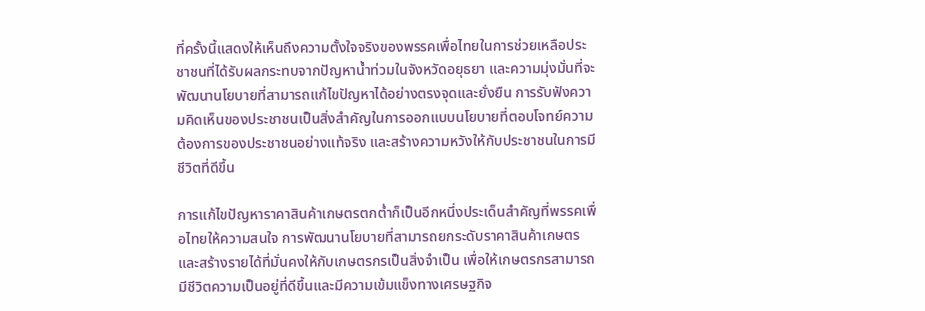ที่ครั้งนี้แสดงให้เห็นถึงความตั้งใจจริงของพรรคเพื่อไทยในการช่วยเหลือประชาชนที่ได้รับผลกระทบจากปัญหาน้ำท่วมในจังหวัดอยุธยา และความมุ่งมั่นที่จะพัฒนานโยบายที่สามารถแก้ไขปัญหาได้อย่างตรงจุดและยั่งยืน การรับฟังความคิดเห็นของประชาชนเป็นสิ่งสำคัญในการออกแบบนโยบายที่ตอบโจทย์ความต้องการของประชาชนอย่างแท้จริง และสร้างความหวังให้กับประชาชนในการมีชีวิตที่ดีขึ้น

การแก้ไขปัญหาราคาสินค้าเกษตรตกต่ำก็เป็นอีกหนึ่งประเด็นสำคัญที่พรรคเพื่อไทยให้ความสนใจ การพัฒนานโยบายที่สามารถยกระดับราคาสินค้าเกษตรและสร้างรายได้ที่มั่นคงให้กับเกษตรกรเป็นสิ่งจำเป็น เพื่อให้เกษตรกรสามารถมีชีวิตความเป็นอยู่ที่ดีขึ้นและมีความเข้มแข็งทางเศรษฐกิจ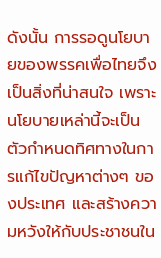ดังนั้น การรอดูนโยบายของพรรคเพื่อไทยจึงเป็นสิ่งที่น่าสนใจ เพราะนโยบายเหล่านี้จะเป็นตัวกำหนดทิศทางในการแก้ไขปัญหาต่างๆ ของประเทศ และสร้างความหวังให้กับประชาชนใน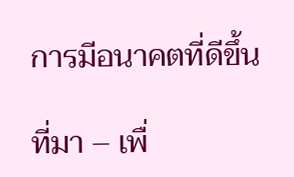การมีอนาคตที่ดีขึ้น

ที่มา – เพื่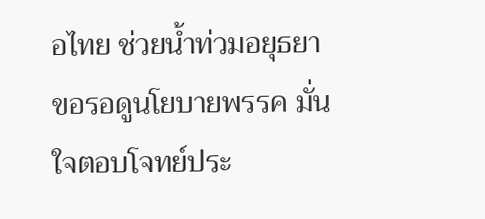อไทย ช่วยน้ำท่วมอยุธยา ขอรอดูนโยบายพรรค มั่นใจตอบโจทย์ประ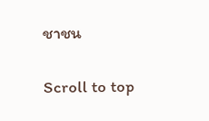ชาชน

Scroll to top